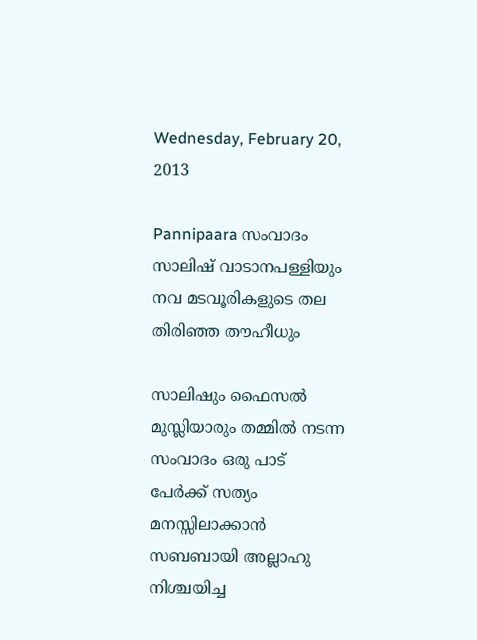Wednesday, February 20, 2013

Pannipaara സംവാദം സാലിഷ് വാടാനപള്ളിയും നവ മടവൂരികളുടെ തല തിരിഞ്ഞ തൗഹീധും

സാലിഷും ഫൈസല്‍ മുസ്ലിയാരും തമ്മില്‍ നടന്ന സംവാദം ഒരു പാട് പേര്‍ക്ക് സത്യം മനസ്സിലാക്കാന്‍ സബബായി അല്ലാഹു നിശ്ചയിച്ച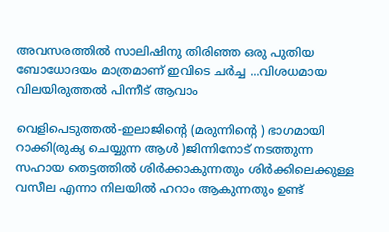അവസരത്തില്‍ സാലിഷിനു തിരിഞ്ഞ ഒരു പുതിയ ബോധോദയം മാത്രമാണ് ഇവിടെ ചര്‍ച്ച ...വിശധമായ വിലയിരുത്തല്‍ പിന്നീട് ആവാം

വെളിപെടുത്തല്‍-ഇലാജിന്റെ (മരുന്നിന്റെ ) ഭാഗമായി  റാക്കി(രുക്യ ചെയ്യുന്ന ആള്‍ )ജിന്നിനോട് നടത്തുന്ന സഹായ തെട്ടത്തില്‍ ശിര്‍ക്കാകുന്നതും ശിര്‍ക്കിലെക്കുള്ള വസീല എന്നാ നിലയില്‍ ഹറാം ആകുന്നതും ഉണ്ട്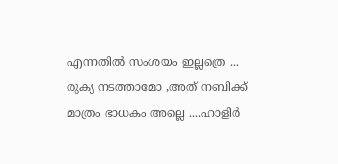എന്നതില്‍ സംശയം ഇല്ലത്രെ ...
രുക്യ നടത്താമോ ,അത് നബിക്ക് മാത്രം ഭാധകം അല്ലെ ....ഹാളിര്‍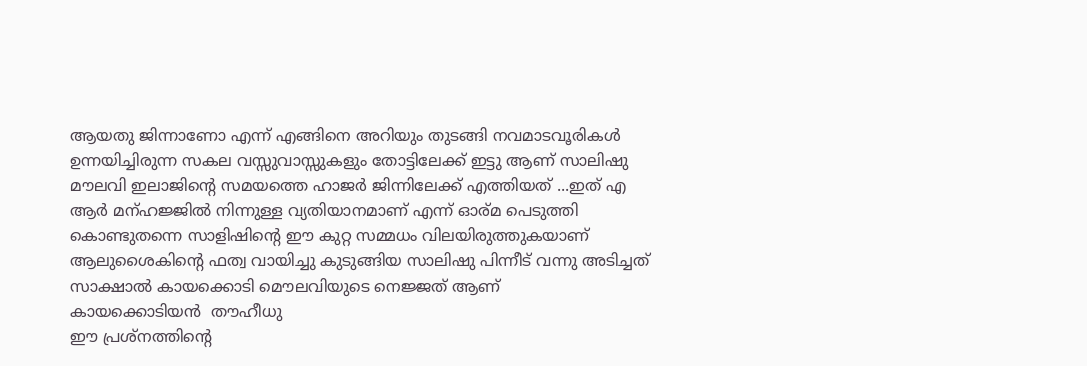ആയതു ജിന്നാണോ എന്ന് എങ്ങിനെ അറിയും തുടങ്ങി നവമാടവൂരികള്‍ ഉന്നയിച്ചിരുന്ന സകല വസ്സുവാസ്സുകളും തോട്ടിലേക്ക് ഇട്ടു ആണ് സാലിഷു മൗലവി ഇലാജിന്റെ സമയത്തെ ഹാജര്‍ ജിന്നിലേക്ക് എത്തിയത് ...ഇത് എ ആര്‍ മന്ഹജ്ജില്‍ നിന്നുള്ള വ്യതിയാനമാണ് എന്ന് ഓര്മ പെടുത്തി കൊണ്ടുതന്നെ സാളിഷിന്റെ ഈ കുറ്റ സമ്മധം വിലയിരുത്തുകയാണ്
ആലുശൈകിന്റെ ഫത്വ വായിച്ചു കുടുങ്ങിയ സാലിഷു പിന്നീട് വന്നു അടിച്ചത് സാക്ഷാല്‍ കായക്കൊടി മൌലവിയുടെ നെജ്ജത് ആണ്
കായക്കൊടിയന്‍  തൗഹീധു
ഈ പ്രശ്നത്തിന്റെ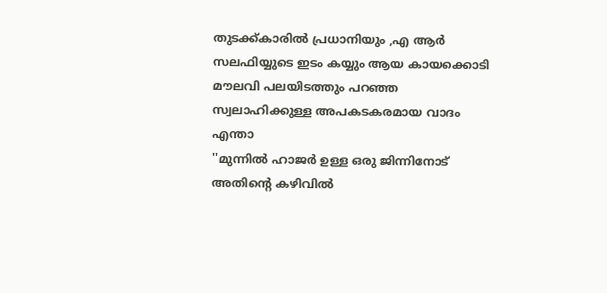തുടക്ക്കാരില്‍ പ്രധാനിയും ,എ ആര്‍ സലഫിയ്യുടെ ഇടം കയ്യും ആയ കായക്കൊടി മൗലവി പലയിടത്തും പറഞ്ഞ സ്വലാഹിക്കുള്ള അപകടകരമായ വാദം എന്താ
''മുന്നില്‍ ഹാജര്‍ ഉള്ള ഒരു ജിന്നിനോട് അതിന്റെ കഴിവില്‍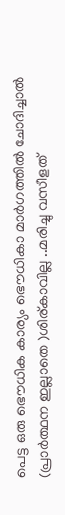പെട്ട ഒരു ഭൌധിക കാര്യം ഭൌധികാ മാര്‍ഗത്തില്‍ ചോദിച്ചാല്‍ (പ്രാര്‍ത്ഥന ഇല്ലാതെ )ശിര്കാവില്ല ..മരിച്ചു വസീളത്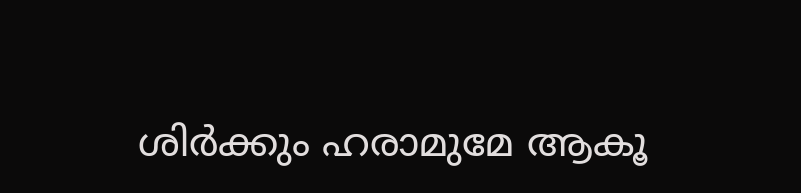ശിര്‍ക്കും ഹരാമുമേ ആകൂ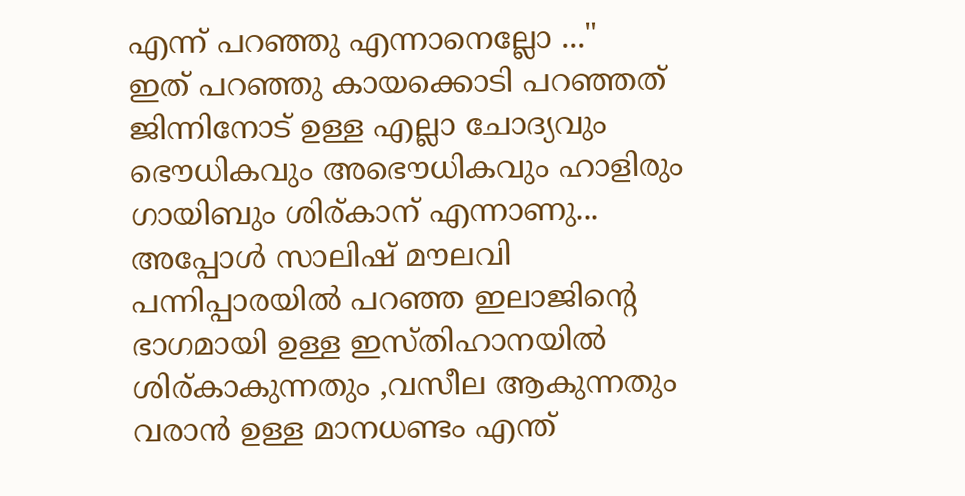എന്ന് പറഞ്ഞു എന്നാനെല്ലോ ..."
ഇത് പറഞ്ഞു കായക്കൊടി പറഞ്ഞത് ജിന്നിനോട് ഉള്ള എല്ലാ ചോദ്യവും ഭൌധികവും അഭൌധികവും ഹാളിരും ഗായിബും ശിര്കാന് എന്നാണു...
അപ്പോള്‍ സാലിഷ് മൗലവി പന്നിപ്പാരയില്‍ പറഞ്ഞ ഇലാജിന്റെ ഭാഗമായി ഉള്ള ഇസ്തിഹാനയില്‍ ശിര്കാകുന്നതും ,വസീല ആകുന്നതും വരാന്‍ ഉള്ള മാനധണ്ടം എന്ത്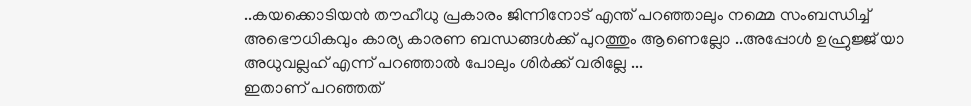..കയക്കൊടിയന്‍ തൗഹീധു പ്രകാരം ജിന്നിനോട് എന്ത് പറഞ്ഞാലും നമ്മെ സംബന്ധിച്ച് അഭൌധികവും കാര്യ കാരണ ബന്ധങ്ങള്‍ക്ക് പുറത്തും ആണെല്ലോ ..അപ്പോള്‍ ഉഹ്രുജ്ജ് യാ അധുവല്ലഹ് എന്ന് പറഞ്ഞാല്‍ പോലും ശിര്‍ക്ക് വരില്ലേ ...
ഇതാണ് പറഞ്ഞത്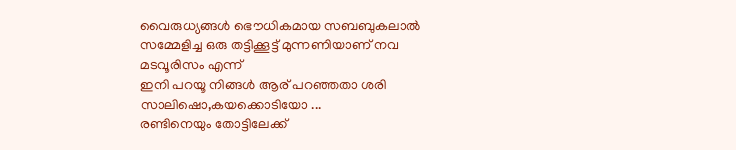വൈരുധ്യങ്ങള്‍ ഭൌധികമായ സബബുകലാല്‍ സമ്മേളിച്ച ഒരു തട്ടിക്കൂട്ട് മുന്നണിയാണ് നവ മടവൂരിസം എന്ന്
ഇനി പറയൂ നിങ്ങള്‍ ആര് പറഞ്ഞതാ ശരി സാലിഷൊ,കയക്കൊടിയോ ...
രണ്ടിനെയും തോട്ടിലേക്ക്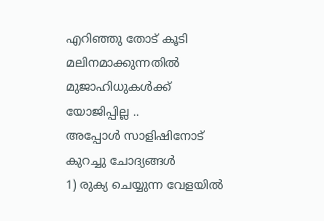എറിഞ്ഞു തോട് കൂടി മലിനമാക്കുന്നതില്‍ മുജാഹിധുകള്‍ക്ക് യോജിപ്പില്ല ..
അപ്പോള്‍ സാളിഷിനോട് കുറച്ചു ചോദ്യങ്ങള്‍
1) രുക്യ ചെയ്യുന്ന വേളയില്‍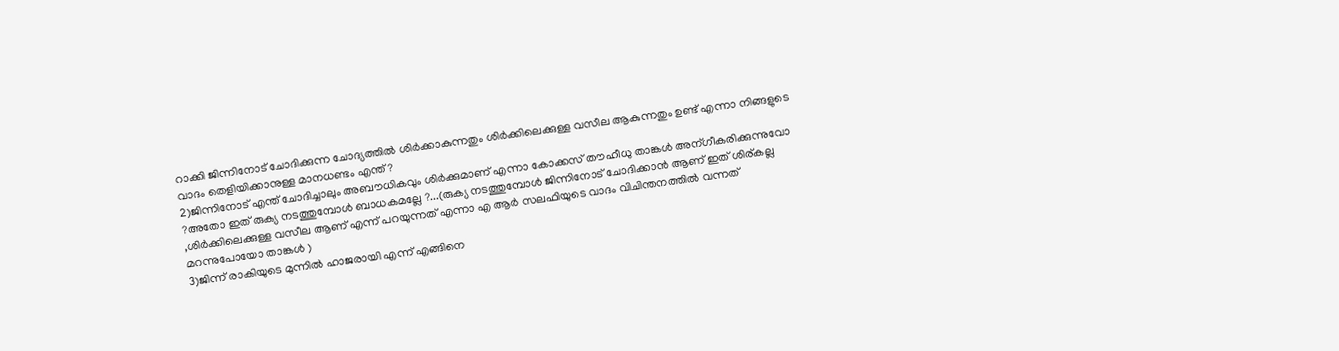റാക്കി ജിന്നിനോട് ചോദിക്കുന്ന ചോദ്യത്തില്‍ ശിര്‍ക്കാകുന്നതും ശിര്‍ക്കിലെക്കുള്ള വസീല ആകുന്നതും ഉണ്ട് എന്നാ നിങ്ങളുടെ വാദം തെളിയിക്കാനുള്ള മാനധണ്ടം എന്ത് ?
2)ജിന്നിനോട് എന്ത് ചോദിച്ചാലും അബൗധികവും ശിര്‍ക്കുമാണ് എന്നാ കോക്കസ് തൗഹീധു താങ്കള്‍ അന്ഗീകരിക്കുന്നുവോ ?അതോ ഇത് രുക്യ നടത്തുമ്പോള്‍ ബാധകമല്ലേ ?...(രുക്യ നടത്തുമ്പോള്‍ ജിന്നിനോട് ചോദിക്കാന്‍ ആണ് ഇത് ശിര്കല്ല ,ശിര്‍ക്കിലെക്കുള്ള വസീല ആണ് എന്ന് പറയുന്നത് എന്നാ എ ആര്‍ സലഫിയുടെ വാദം വിചിന്തനത്തില്‍ വന്നത് മറന്നുപോയോ താങ്കള്‍ )
3)ജിന്ന് രാകിയുടെ മുന്നില്‍ ഹാജരായി എന്ന് എങ്ങിനെ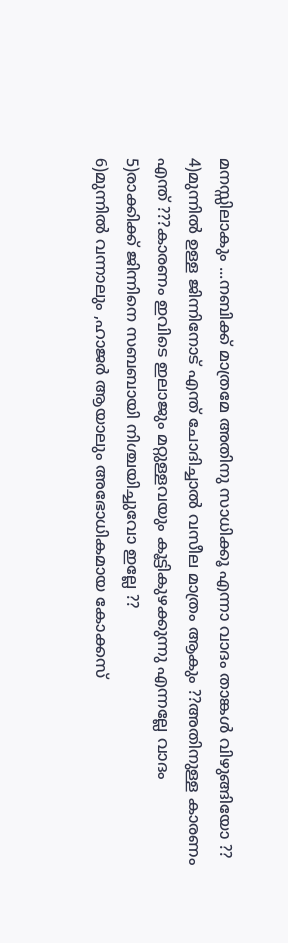മനസ്സിലാകും ...നബിക്ക് മാത്രമേ അതിനു സാധിക്കൂ എന്നാ വാദം താങ്കള്‍ വിഴുങ്ങിയോ ??
4)മുന്നില്‍ ഉള്ള ജിന്നിനോട് എന്ത് ചോദിച്ചാല്‍ വസീല മാത്രം ആകും ??അതിനുള്ള കാരണം എന്ത് ???കാരണം ഇവിടെ ഇലാജും മറ്റുള്ളവയും കൂട്ടികുഴക്കുന്നു എന്നല്ലേ വാദം
5)രാക്കിക്ക് ജിന്നിനെ സബബായി നിശ്ചയിച്ചുവോ ഇല്ലേ ??
6)മുന്നില്‍ വന്നാലും ,ഹാജര്‍ ആയാലും അഭോധികമായ കോക്കസ്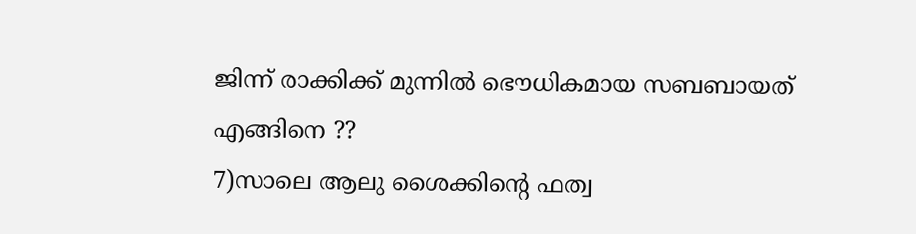ജിന്ന് രാക്കിക്ക് മുന്നില്‍ ഭൌധികമായ സബബായത് എങ്ങിനെ ??
7)സാലെ ആലു ശൈക്കിന്റെ ഫത്വ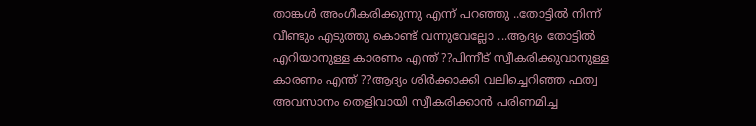താങ്കള്‍ അംഗീകരിക്കുന്നു എന്ന് പറഞ്ഞു ..തോട്ടില്‍ നിന്ന് വീണ്ടും എടുത്തു കൊണ്ട് വന്നുവേല്ലോ ...ആദ്യം തോട്ടില്‍ എറിയാനുള്ള കാരണം എന്ത് ??പിന്നീട് സ്വീകരിക്കുവാനുള്ള കാരണം എന്ത് ??ആദ്യം ശിര്‍ക്കാക്കി വലിച്ചെറിഞ്ഞ ഫത്വ അവസാനം തെളിവായി സ്വീകരിക്കാന്‍ പരിണമിച്ച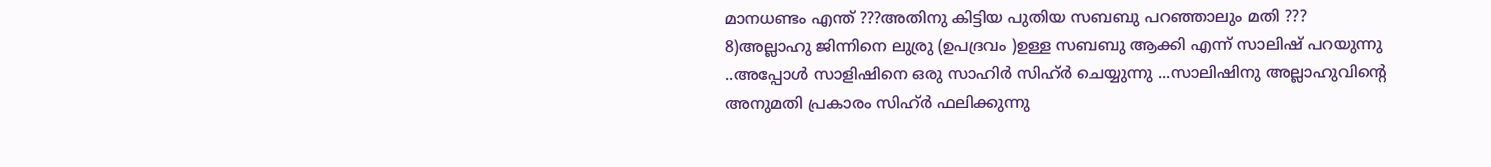മാനധണ്ടം എന്ത് ???അതിനു കിട്ടിയ പുതിയ സബബു പറഞ്ഞാലും മതി ???
8)അല്ലാഹു ജിന്നിനെ ലുര്രു (ഉപദ്രവം )ഉള്ള സബബു ആക്കി എന്ന് സാലിഷ് പറയുന്നു ..അപ്പോള്‍ സാളിഷിനെ ഒരു സാഹിര്‍ സിഹ്ര്‍ ചെയ്യുന്നു ...സാലിഷിനു അല്ലാഹുവിന്റെ അനുമതി പ്രകാരം സിഹ്ര്‍ ഫലിക്കുന്നു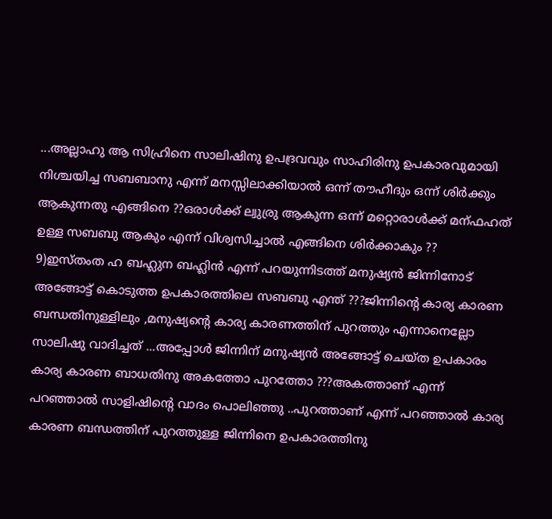...അല്ലാഹു ആ സിഹ്രിനെ സാലിഷിനു ഉപദ്രവവും സാഹിരിനു ഉപകാരവുമായി നിശ്ചയിച്ച സബബാനു എന്ന് മനസ്സിലാക്കിയാല്‍ ഒന്ന് തൗഹീദും ഒന്ന് ശിര്‍ക്കും ആകുന്നതു എങ്ങിനെ ??ഒരാള്‍ക്ക്‌ ല്വുര്രു ആകുന്ന ഒന്ന് മറ്റൊരാള്‍ക്ക് മന്ഫഹത് ഉള്ള സബബു ആകും എന്ന് വിശ്വസിച്ചാല്‍ എങ്ങിനെ ശിര്‍ക്കാകും ??
9)ഇസ്തംത ഹ ബഹ്ലുന ബഹ്ലിന്‍ എന്ന് പറയുന്നിടത്ത് മനുഷ്യന്‍ ജിന്നിനോട് അങ്ങോട്ട്‌ കൊടുത്ത ഉപകാരത്തിലെ സബബു എന്ത് ???ജിന്നിന്റെ കാര്യ കാരണ ബന്ധതിനുള്ളിലും ,മനുഷ്യന്റെ കാര്യ കാരണത്തിന് പുറത്തും എന്നാനെല്ലോ സാലിഷു വാദിച്ചത് ...അപ്പോള്‍ ജിന്നിന് മനുഷ്യന്‍ അങ്ങോട്ട്‌ ചെയ്ത ഉപകാരം കാര്യ കാരണ ബാധതിനു അകത്തോ പുറത്തോ ???അകത്താണ് എന്ന് പറഞ്ഞാല്‍ സാളിഷിന്റെ വാദം പൊലിഞ്ഞു ..പുറത്താണ് എന്ന് പറഞ്ഞാല്‍ കാര്യ കാരണ ബന്ധത്തിന് പുറത്തുള്ള ജിന്നിനെ ഉപകാരത്തിനു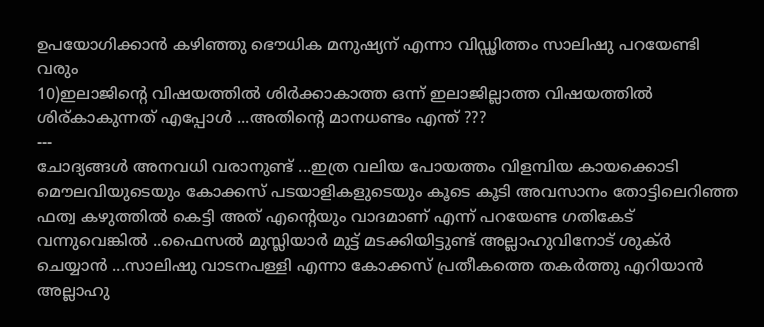ഉപയോഗിക്കാന്‍ കഴിഞ്ഞു ഭൌധിക മനുഷ്യന് എന്നാ വിഡ്ഢിത്തം സാലിഷു പറയേണ്ടി വരും
10)ഇലാജിന്റെ വിഷയത്തില്‍ ശിര്‍ക്കാകാത്ത ഒന്ന് ഇലാജില്ലാത്ത വിഷയത്തില്‍ ശിര്കാകുന്നത് എപ്പോള്‍ ...അതിന്റെ മാനധണ്ടം എന്ത് ???
---
ചോദ്യങ്ങള്‍ അനവധി വരാനുണ്ട് ...ഇത്ര വലിയ പോയത്തം വിളമ്പിയ കായക്കൊടി മൌലവിയുടെയും കോക്കസ് പടയാളികളുടെയും കൂടെ കൂടി അവസാനം തോട്ടിലെറിഞ്ഞ ഫത്വ കഴുത്തില്‍ കെട്ടി അത് എന്റെയും വാദമാണ് എന്ന് പറയേണ്ട ഗതികേട് വന്നുവെങ്കില്‍ ..ഫൈസല്‍ മുസ്ലിയാര്‍ മുട്ട് മടക്കിയിട്ടുണ്ട് അല്ലാഹുവിനോട് ശുക്ര്‍ ചെയ്യാന്‍ ...സാലിഷു വാടനപള്ളി എന്നാ കോക്കസ് പ്രതീകത്തെ തകര്‍ത്തു എറിയാന്‍ അല്ലാഹു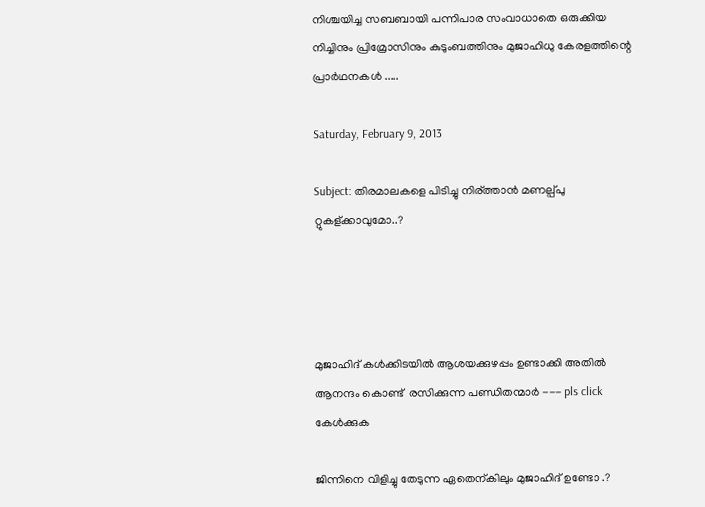നിശ്ചയിച്ച സബബായി പന്നിപാര സംവാധാതെ ഒരുക്കിയ നിച്ചിനും പ്രിമ്രോസിനും കുടുംബത്തിനും മുജാഹിധു കേരളത്തിന്റെ പ്രാര്‍ഥനകള്‍ .....

Saturday, February 9, 2013

Subject: തിരമാലകളെ പിടിച്ചു നിര്ത്താന്‍ മണല്പ്പു റ്റുകള്ക്കാവുമോ..?




മുജാഹിദ്‌ കള്‍ക്കിടയില്‍ ആശയക്കുഴപ്പം ഉണ്ടാക്കി അതില്‍ ആനന്ദം കൊണ്ട്  രസിക്കുന്ന പണ്ഡിതന്മാര്‍ --- pls click  കേള്‍ക്കുക

ജിന്നിനെ വിളിച്ചു തേടുന്ന ഏതെന്കിലും മുജാഹിദ്‌ ഉണ്ടോ .?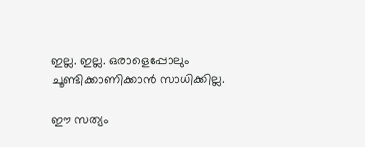ഇല്ല. ഇല്ല. ഒരാളെപ്പോലും ചൂണ്ടിക്കാണിക്കാന്‍ സാധിക്കില്ല.

ഈ സത്യം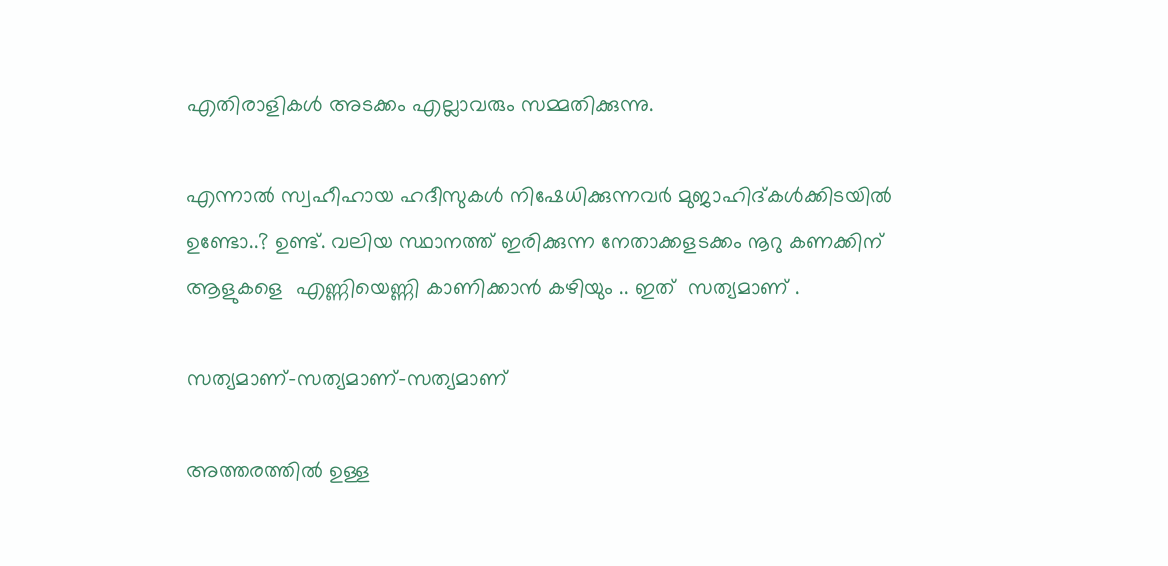എതിരാളികള്‍ അടക്കം എല്ലാവരും സമ്മതിക്കുന്നു.

എന്നാല്‍ സ്വഹീഹായ ഹദീസുകള്‍ നിഷേധിക്കുന്നവര്‍ മുജാഹിദ്കള്‍ക്കിടയില്‍ ഉണ്ടോ..? ഉണ്ട്. വലിയ സ്ഥാനത്ത്‌ ഇരിക്കുന്ന നേതാക്കളടക്കം നൂറു കണക്കിന് ആളുകളെ  എണ്ണിയെണ്ണി കാണിക്കാന്‍ കഴിയും .. ഇത്  സത്യമാണ് .

സത്യമാണ്-സത്യമാണ്-സത്യമാണ്

അത്തരത്തില്‍ ഉള്ള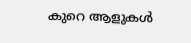കുറെ ആളുകള്‍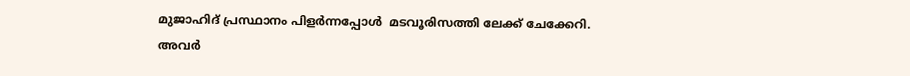മുജാഹിദ്‌ പ്രസ്ഥാനം പിളര്‍ന്നപ്പോള്‍  മടവൂരിസത്തി ലേക്ക് ചേക്കേറി. അവര്‍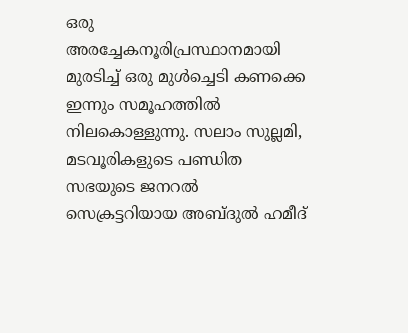ഒരു അരച്ചേകനൂരിപ്രസ്ഥാനമായി മുരടിച്ച് ഒരു മുള്‍ച്ചെടി കണക്കെ ഇന്നും സമൂഹത്തില്‍ നിലകൊള്ളുന്നു. സലാം സുല്ലമി, മടവൂരികളുടെ പണ്ഡിത സഭയുടെ ജനറല്‍ സെക്രട്ടറിയായ അബ്ദുല്‍ ഹമീദ്‌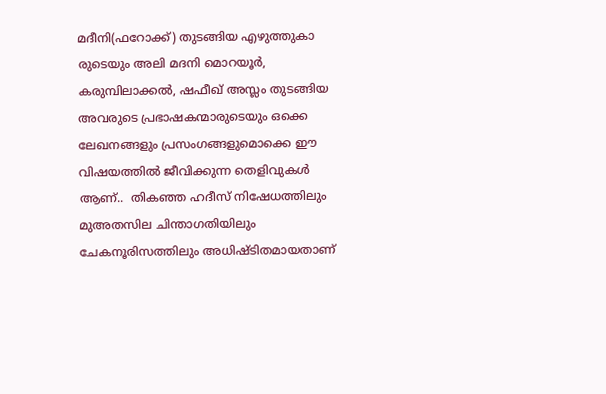മദീനി(ഫറോക്ക്‌) തുടങ്ങിയ എഴുത്തുകാ
രുടെയും അലി മദനി മൊറയൂര്‍, കരുമ്പിലാക്കല്‍, ഷഫീഖ്‌ അസ്ലം തുടങ്ങിയ അവരുടെ പ്രഭാഷകന്മാരുടെയും ഒക്കെ ലേഖനങ്ങളും പ്രസംഗങ്ങളുമൊക്കെ ഈ വിഷയത്തില്‍ ജീവിക്കുന്ന തെളിവുകള്‍ ആണ്..  തികഞ്ഞ ഹദീസ്‌ നിഷേധത്തിലും  മുഅതസില ചിന്താഗതിയിലും ചേകനൂരിസത്തിലും അധിഷ്ടിതമായതാണ്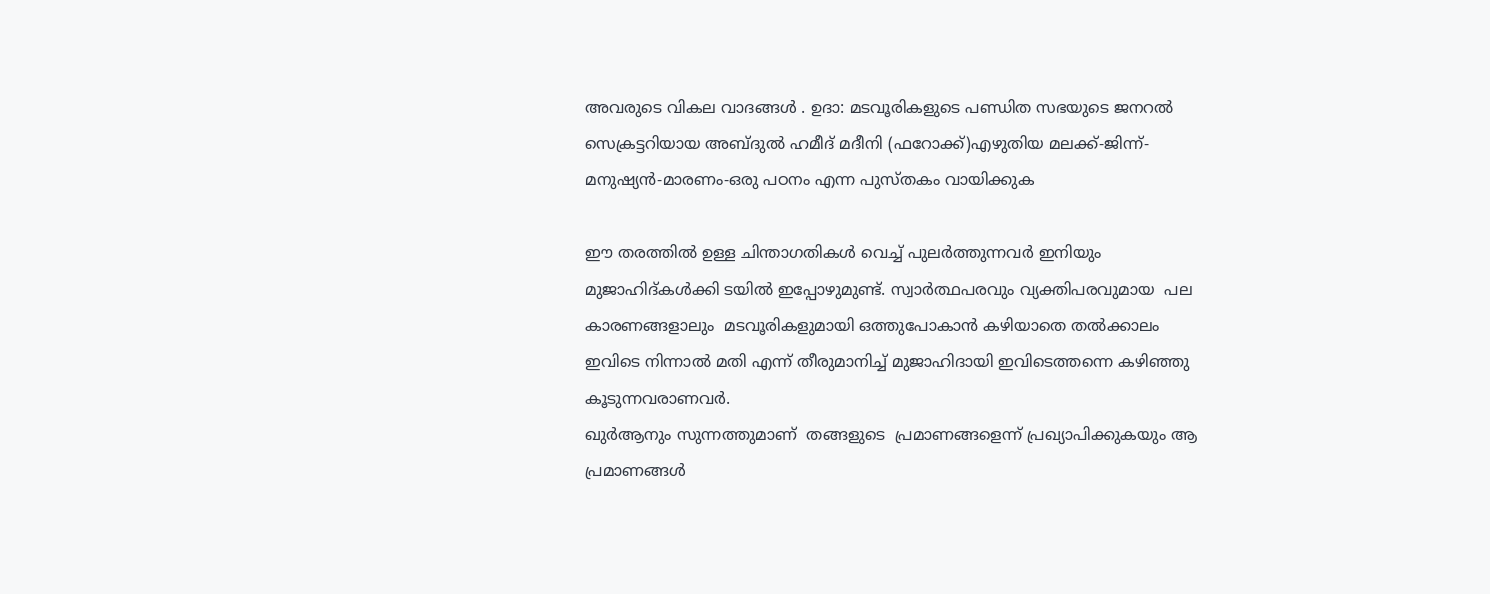അവരുടെ വികല വാദങ്ങള്‍ . ഉദാ: മടവൂരികളുടെ പണ്ഡിത സഭയുടെ ജനറല്‍ സെക്രട്ടറിയായ അബ്ദുല്‍ ഹമീദ്‌ മദീനി (ഫറോക്ക്‌)എഴുതിയ മലക്ക്‌-ജിന്ന്-മനുഷ്യന്‍-മാരണം-ഒരു പഠനം എന്ന പുസ്തകം വായിക്കുക

ഈ തരത്തില്‍ ഉള്ള ചിന്താഗതികള്‍ വെച്ച് പുലര്‍ത്തുന്നവര്‍ ഇനിയും മുജാഹിദ്‌കള്‍ക്കി ടയില്‍ ഇപ്പോഴുമുണ്ട്. സ്വാര്‍ത്ഥപരവും വ്യക്തിപരവുമായ  പല കാരണങ്ങളാലും  മടവൂരികളുമായി ഒത്തുപോകാന്‍ കഴിയാതെ തല്‍ക്കാലം  ഇവിടെ നിന്നാല്‍ മതി എന്ന് തീരുമാനിച്ച് മുജാഹിദായി ഇവിടെത്തന്നെ കഴിഞ്ഞു കൂടുന്നവരാണവര്‍.
ഖുര്‍ആനും സുന്നത്തുമാണ്  തങ്ങളുടെ  പ്രമാണങ്ങളെന്ന് പ്രഖ്യാപിക്കുകയും ആ പ്രമാണങ്ങള്‍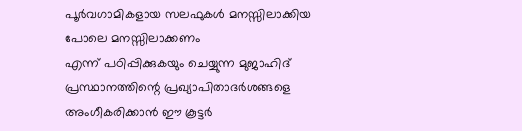പൂര്‍വഗാമികളായ സലഫുകള്‍ മനസ്സിലാക്കിയ പോലെ മനസ്സിലാക്കണം
എന്ന് പഠിപ്പിക്കുകയും ചെയ്യുന്ന മുജാഹിദ്‌ പ്രസ്ഥാനത്തിന്റെ പ്രഖ്യാപിതാദര്‍ശങ്ങളെ അംഗീകരിക്കാന്‍ ഈ കൂട്ടര്‍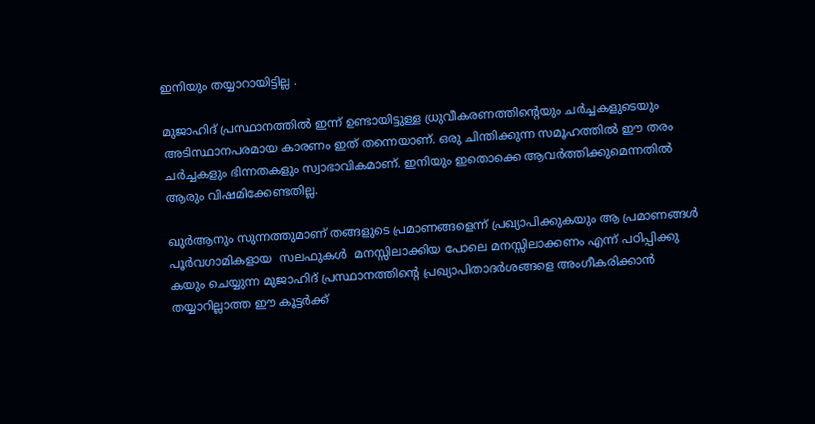ഇനിയും തയ്യാറായിട്ടില്ല .

മുജാഹിദ്‌ പ്രസ്ഥാനത്തില്‍ ഇന്ന് ഉണ്ടായിട്ടുള്ള ധ്രുവീകരണത്തിന്റെയും ചര്‍ച്ചകളുടെയും അടിസ്ഥാനപരമായ കാരണം ഇത് തന്നെയാണ്. ഒരു ചിന്തിക്കുന്ന സമൂഹത്തില്‍ ഈ തരം ചര്‍ച്ചകളും ഭിന്നതകളും സ്വാഭാവികമാണ്. ഇനിയും ഇതൊക്കെ ആവര്‍ത്തിക്കുമെന്നതില്‍ ആരും വിഷമിക്കേണ്ടതില്ല.

ഖുര്‍ആനും സുന്നത്തുമാണ് തങ്ങളുടെ പ്രമാണങ്ങളെന്ന് പ്രഖ്യാപിക്കുകയും ആ പ്രമാണങ്ങള്‍ പൂര്‍വഗാമികളായ  സലഫുകള്‍  മനസ്സിലാക്കിയ പോലെ മനസ്സിലാക്കണം എന്ന് പഠിപ്പിക്കു കയും ചെയ്യുന്ന മുജാഹിദ്‌ പ്രസ്ഥാനത്തിന്റെ പ്രഖ്യാപിതാദര്‍ശങ്ങളെ അംഗീകരിക്കാന്‍ തയ്യാറില്ലാത്ത ഈ കൂട്ടര്‍ക്ക്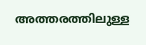അത്തരത്തിലുള്ള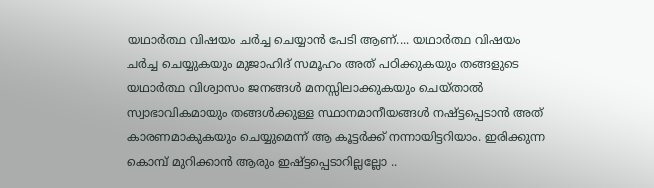യഥാര്‍ത്ഥ വിഷയം ചര്‍ച്ച ചെയ്യാന്‍ പേടി ആണ്.... യഥാര്‍ത്ഥ വിഷയം ചര്‍ച്ച ചെയ്യുകയും മുജാഹിദ്‌ സമൂഹം അത് പഠിക്കുകയും തങ്ങളുടെ യഥാര്‍ത്ഥ വിശ്വാസം ജനങ്ങള്‍ മനസ്സിലാക്കുകയും ചെയ്താല്‍ സ്വാഭാവികമായും തങ്ങള്‍ക്കുള്ള സ്ഥാനമാനീയങ്ങള്‍ നഷ്ട്ടപ്പെടാന്‍ അത് കാരണമാകുകയും ചെയ്യുമെന്ന് ആ കൂട്ടര്‍ക്ക് നന്നായിട്ടറിയാം. ഇരിക്കുന്ന കൊമ്പ് മുറിക്കാന്‍ ആരും ഇഷ്ട്ടപ്പെടാറില്ലല്ലോ ..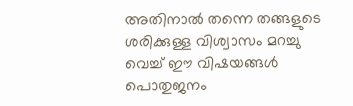അതിനാല്‍ തന്നെ തങ്ങളുടെ ശരിക്കുള്ള വിശ്വാസം മറച്ചു വെച്ച് ഈ വിഷയങ്ങള്‍ പൊതുജനം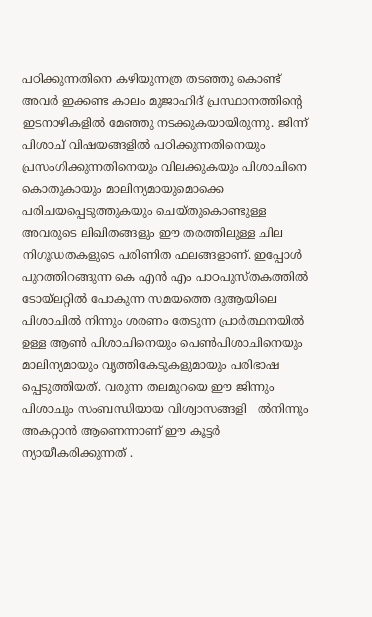പഠിക്കുന്നതിനെ കഴിയുന്നത്ര തടഞ്ഞു കൊണ്ട്  അവര്‍ ഇക്കണ്ട കാലം മുജാഹിദ്‌ പ്രസ്ഥാനത്തിന്റെ ഇടനാഴികളില്‍ മേഞ്ഞു നടക്കുകയായിരുന്നു. ജിന്ന് പിശാച് വിഷയങ്ങളില്‍ പഠിക്കുന്നതിനെയും പ്രസംഗിക്കുന്നതിനെയും വിലക്കുകയും പിശാചിനെ കൊതുകായും മാലിന്യമായുമൊക്കെ പരിചയപ്പെടുത്തുകയും ചെയ്തുകൊണ്ടുള്ള അവരുടെ ലിഖിതങ്ങളും ഈ തരത്തിലുള്ള ചില നിഗൂഡതകളുടെ പരിണിത ഫലങ്ങളാണ്. ഇപ്പോള്‍ പുറത്തിറങ്ങുന്ന കെ എന്‍ എം പാഠപുസ്തകത്തില്‍ ടോയ്‌ലറ്റില്‍ പോകുന്ന സമയത്തെ ദുആയിലെ പിശാചില്‍ നിന്നും ശരണം തേടുന്ന പ്രാര്‍ത്ഥനയില്‍ ഉള്ള ആണ്‍ പിശാചിനെയും പെണ്‍പിശാചിനെയും  മാലിന്യമായും വൃത്തികേടുകളുമായും പരിഭാഷ പ്പെടുത്തിയത്. വരുന്ന തലമുറയെ ഈ ജിന്നും പിശാചും സംബന്ധിയായ വിശ്വാസങ്ങളി   ല്‍നിന്നും അകറ്റാന്‍ ആണെന്നാണ് ഈ കൂട്ടര്‍ ന്യായീകരിക്കുന്നത് .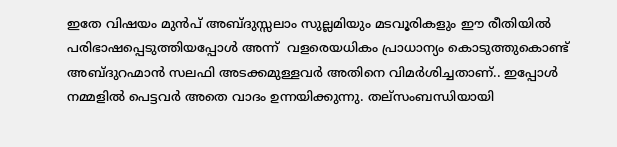ഇതേ വിഷയം മുന്‍പ്‌ അബ്ദുസ്സലാം സുല്ലമിയും മടവൂരികളും ഈ രീതിയില്‍ പരിഭാഷപ്പെടുത്തിയപ്പോള്‍ അന്ന്  വളരെയധികം പ്രാധാന്യം കൊടുത്തുകൊണ്ട് അബ്ദുറഹ്മാന്‍ സലഫി അടക്കമുള്ളവര്‍ അതിനെ വിമര്‍ശിച്ചതാണ്.. ഇപ്പോള്‍ നമ്മളില്‍ പെട്ടവര്‍ അതെ വാദം ഉന്നയിക്കുന്നു. തല്സംബന്ധിയായി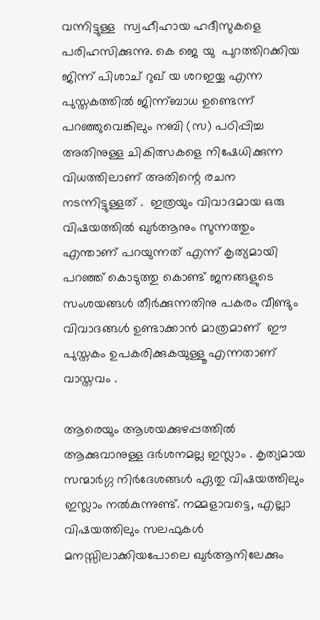വന്നിട്ടുള്ള  സ്വഹീഹായ ഹദീസുകളെ പരിഹസിക്കുന്നു. കെ ജെ യു  പുറത്തിറക്കിയ ജിന്ന് പിശാച് റുഖ് യ ശറഇയ്യ എന്ന പുസ്തകത്തില്‍ ജിന്ന്ബാധ ഉണ്ടെന്ന്‌ പറഞ്ഞുവെങ്കിലും നബി (സ) പഠിപ്പിച്ച അതിനുള്ള ചികിത്സകളെ നിഷേധിക്കുന്ന  വിധത്തിലാണ് അതിന്റെ രചന നടന്നിട്ടുള്ളത് .  ഇത്രയും വിവാദമായ ഒരു വിഷയത്തില്‍ ഖുര്‍ആനും സുന്നത്തും എന്താണ് പറയുന്നത് എന്ന് കൃത്യമായി പറഞ്ഞ് കൊടുത്തു കൊണ്ട് ജനങ്ങളുടെ സംശയങ്ങള്‍ തീര്‍ക്കുന്നതിനു പകരം വീണ്ടും വിവാദങ്ങള്‍ ഉണ്ടാക്കാന്‍ മാത്രമാണ്  ഈ പുസ്തകം ഉപകരിക്കുകയുള്ളൂ എന്നതാണ് വാസ്തവം .

ആരെയും ആശയക്കുഴപ്പത്തില്‍ ആക്കുവാനുള്ള ദര്‍ശനമല്ല ഇസ്ലാം . കൃത്യമായ സന്മാര്‍ഗ്ഗ നിര്‍ദേശങ്ങള്‍ ഏതു വിഷയത്തിലും ഇസ്ലാം നല്‍കുന്നുണ്ട്. നമ്മളാവട്ടെ, എല്ലാ വിഷയത്തിലും സലഫുകള്‍ മനസ്സിലാക്കിയപോലെ ഖുര്‍ആനിലേക്കും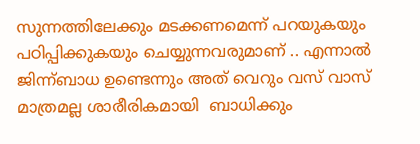സുന്നത്തിലേക്കും മടക്കണമെന്ന് പറയുകയും പഠിപ്പിക്കുകയും ചെയ്യുന്നവരുമാണ് .. എന്നാല്‍ ജിന്ന്ബാധ ഉണ്ടെന്നും അത് വെറും വസ് വാസ്  മാത്രമല്ല ശാരീരികമായി  ബാധിക്കും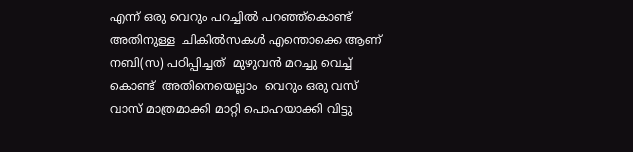എന്ന് ഒരു വെറും പറച്ചില്‍ പറഞ്ഞ്‌കൊണ്ട് അതിനുള്ള  ചികില്‍സകള്‍ എന്തൊക്കെ ആണ് നബി(സ) പഠിപ്പിച്ചത്  മുഴുവന്‍ മറച്ചു വെച്ച് കൊണ്ട്  അതിനെയെല്ലാം  വെറും ഒരു വസ് വാസ് മാത്രമാക്കി മാറ്റി പൊഹയാക്കി വിട്ടു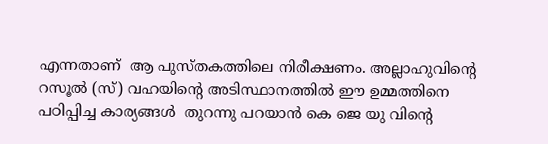എന്നതാണ്  ആ പുസ്തകത്തിലെ നിരീക്ഷണം. അല്ലാഹുവിന്റെ റസൂല്‍ (സ്) വഹയിന്റെ അടിസ്ഥാനത്തില്‍ ഈ ഉമ്മത്തിനെ പഠിപ്പിച്ച കാര്യങ്ങള്‍  തുറന്നു പറയാന്‍ കെ ജെ യു വിന്റെ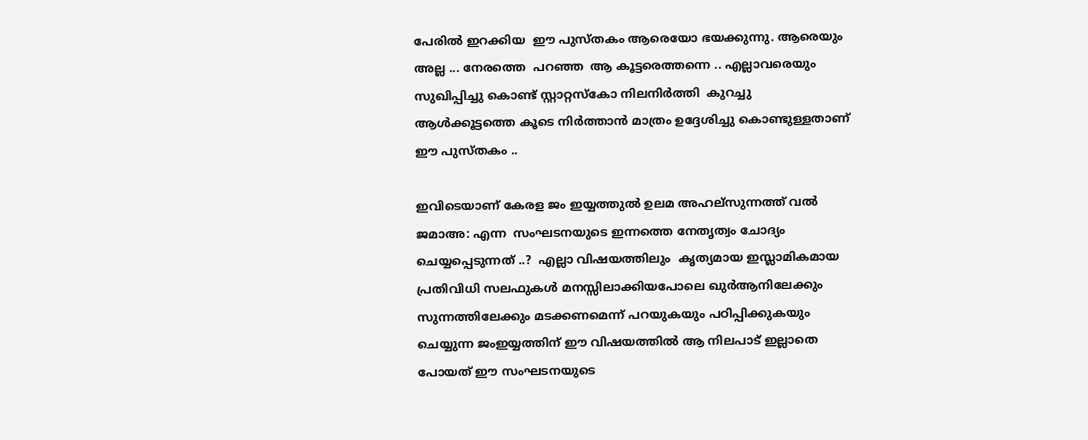പേരില്‍ ഇറക്കിയ  ഈ പുസ്തകം ആരെയോ ഭയക്കുന്നു. ആരെയും അല്ല ... നേരത്തെ  പറഞ്ഞ  ആ കൂട്ടരെത്തന്നെ .. എല്ലാവരെയും സുഖിപ്പിച്ചു കൊണ്ട് സ്റ്റാറ്റസ്കോ നിലനിര്‍ത്തി  കുറച്ചു  ആള്‍ക്കൂട്ടത്തെ കൂടെ നിര്‍ത്താന്‍ മാത്രം ഉദ്ദേശിച്ചു കൊണ്ടുള്ളതാണ്  ഈ പുസ്തകം ..

ഇവിടെയാണ്‌ കേരള ജം ഇയ്യത്തുല്‍ ഉലമ അഹല്സുന്നത്ത്‌ വല്‍ ജമാഅ: എന്ന  സംഘടനയുടെ ഇന്നത്തെ നേതൃത്വം ചോദ്യം ചെയ്യപ്പെടുന്നത് ..?  എല്ലാ വിഷയത്തിലും  കൃത്യമായ ഇസ്ലാമികമായ പ്രതിവിധി സലഫുകള്‍ മനസ്സിലാക്കിയപോലെ ഖുര്‍ആനിലേക്കും സുന്നത്തിലേക്കും മടക്കണമെന്ന് പറയുകയും പഠിപ്പിക്കുകയും ചെയ്യുന്ന ജംഇയ്യത്തിന് ഈ വിഷയത്തില്‍ ആ നിലപാട്‌ ഇല്ലാതെ പോയത്‌ ഈ സംഘടനയുടെ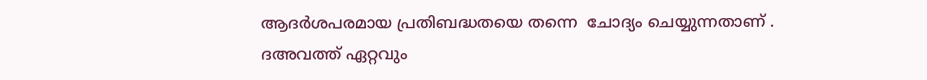ആദര്‍ശപരമായ പ്രതിബദ്ധതയെ തന്നെ  ചോദ്യം ചെയ്യുന്നതാണ് .
ദഅവത്ത് ഏറ്റവും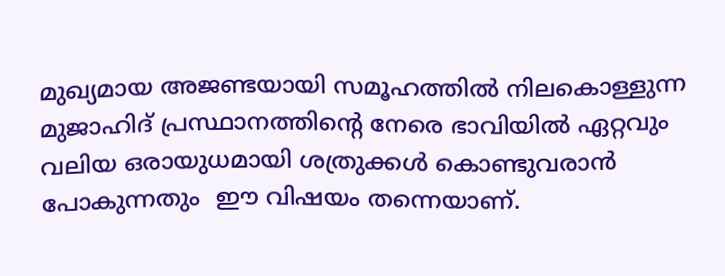മുഖ്യമായ അജണ്ടയായി സമൂഹത്തില്‍ നിലകൊള്ളുന്ന മുജാഹിദ്‌ പ്രസ്ഥാനത്തിന്റെ നേരെ ഭാവിയില്‍ ഏറ്റവും വലിയ ഒരായുധമായി ശത്രുക്കള്‍ കൊണ്ടുവരാന്‍ പോകുന്നതും  ഈ വിഷയം തന്നെയാണ്.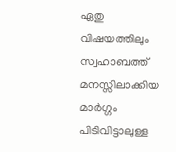ഏതു വിഷയത്തിലും സ്വഹാബത്ത് മനസ്സിലാക്കിയ മാര്‍ഗ്ഗം പിടിവിട്ടാലുള്ള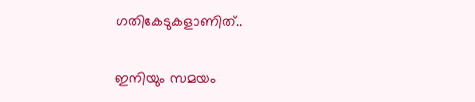ഗതികേടുകളാണിത്..

ഇനിയും സമയം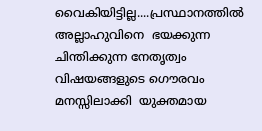വൈകിയിട്ടില്ല....പ്രസ്ഥാനത്തില്‍ അല്ലാഹുവിനെ  ഭയക്കുന്ന  ചിന്തിക്കുന്ന നേതൃത്വം വിഷയങ്ങളുടെ ഗൌരവം മനസ്സിലാക്കി  യുക്തമായ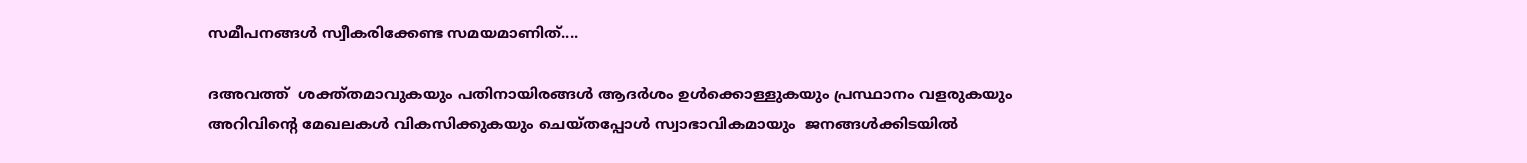സമീപനങ്ങള്‍ സ്വീകരിക്കേണ്ട സമയമാണിത്....

ദഅവത്ത്  ശക്ത്തമാവുകയും പതിനായിരങ്ങള്‍ ആദര്‍ശം ഉള്‍ക്കൊള്ളുകയും പ്രസ്ഥാനം വളരുകയും  അറിവിന്‍റെ മേഖലകള്‍ വികസിക്കുകയും ചെയ്തപ്പോള്‍ സ്വാഭാവികമായും  ജനങ്ങള്‍ക്കിടയില്‍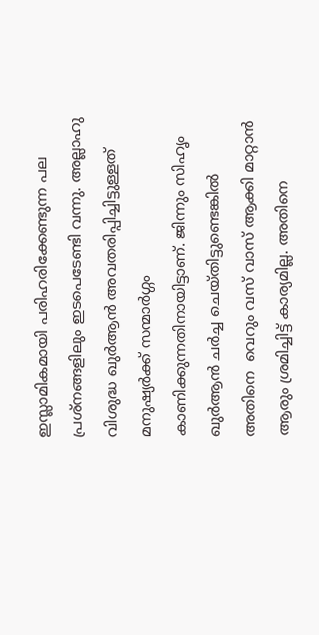ഇസ്ലാമികമായി പരിഹരിക്കേണ്ടുന്ന പല പ്രശ്നങ്ങളിലും ഇടപെടേണ്ടി വന്നു. അല്ലാഹു വിശുദ്ധ ഖുര്‍ആന്‍ അവതരിപ്പിച്ചിട്ടുള്ളത്‌ മനുഷ്യര്‍ക്ക്‌ സന്മാര്‍ഗ്ഗം കാണിക്കുന്നതിനായിട്ടാണ്. ജിന്നും സിഹൃം ഖുര്‍ആന്‍ ചര്‍ച്ച ചെയ്തിട്ടുണ്ടെങ്കില്‍  അതിനെ  വെറും വസ് വാസ് ആക്കി മാറ്റാന്‍ ആരും ശ്രമിച്ചിട്ട് കാര്യമില്ല. അതിനെ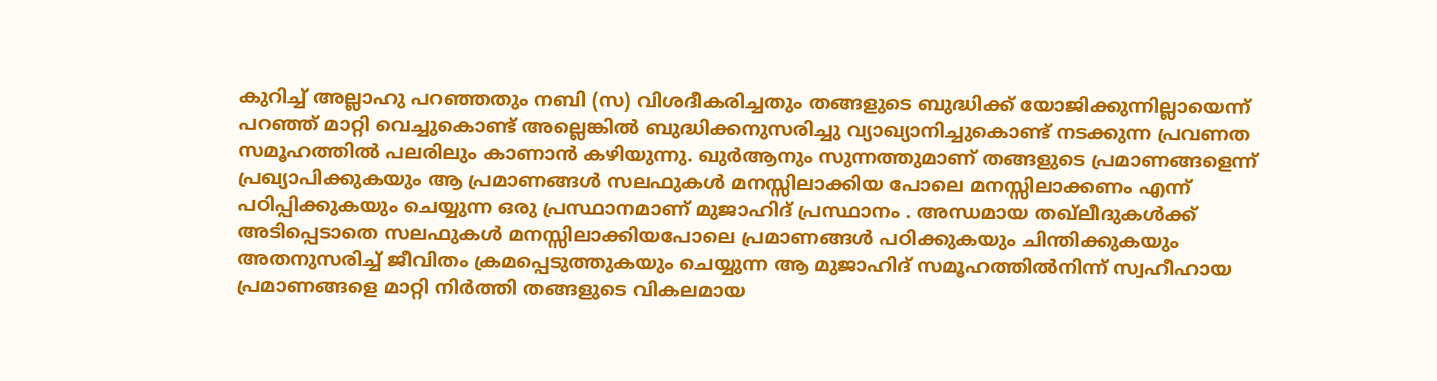കുറിച്ച് അല്ലാഹു പറഞ്ഞതും നബി (സ) വിശദീകരിച്ചതും തങ്ങളുടെ ബുദ്ധിക്ക് യോജിക്കുന്നില്ലായെന്ന് പറഞ്ഞ് മാറ്റി വെച്ചുകൊണ്ട് അല്ലെങ്കില്‍ ബുദ്ധിക്കനുസരിച്ചു വ്യാഖ്യാനിച്ചുകൊണ്ട് നടക്കുന്ന പ്രവണത സമൂഹത്തില്‍ പലരിലും കാണാന്‍ കഴിയുന്നു. ഖുര്‍ആനും സുന്നത്തുമാണ് തങ്ങളുടെ പ്രമാണങ്ങളെന്ന് പ്രഖ്യാപിക്കുകയും ആ പ്രമാണങ്ങള്‍ സലഫുകള്‍ മനസ്സിലാക്കിയ പോലെ മനസ്സിലാക്കണം എന്ന് പഠിപ്പിക്കുകയും ചെയ്യുന്ന ഒരു പ്രസ്ഥാനമാണ് മുജാഹിദ്‌ പ്രസ്ഥാനം . അന്ധമായ തഖ്‌ലീദുകള്‍ക്ക് അടിപ്പെടാതെ സലഫുകള്‍ മനസ്സിലാക്കിയപോലെ പ്രമാണങ്ങള്‍ പഠിക്കുകയും ചിന്തിക്കുകയും അതനുസരിച്ച് ജീവിതം ക്രമപ്പെടുത്തുകയും ചെയ്യുന്ന ആ മുജാഹിദ്‌ സമൂഹത്തില്‍നിന്ന് സ്വഹീഹായ പ്രമാണങ്ങളെ മാറ്റി നിര്‍ത്തി തങ്ങളുടെ വികലമായ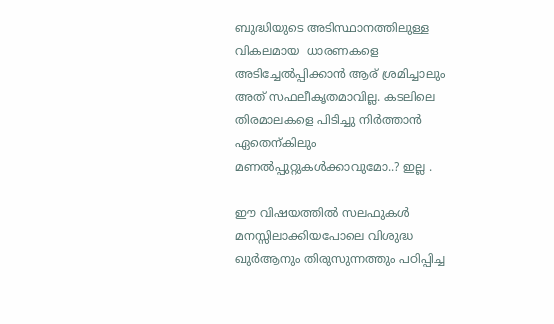ബുദ്ധിയുടെ അടിസ്ഥാനത്തിലുള്ള വികലമായ  ധാരണകളെ അടിച്ചേല്‍പ്പിക്കാന്‍ ആര് ശ്രമിച്ചാലും അത് സഫലീകൃതമാവില്ല. കടലിലെ തിരമാലകളെ പിടിച്ചു നിര്‍ത്താന്‍ ഏതെന്കിലും മണല്‍പ്പുറ്റുകള്‍ക്കാവുമോ..? ഇല്ല .

ഈ വിഷയത്തില്‍ സലഫുകള്‍ മനസ്സിലാക്കിയപോലെ വിശുദ്ധ ഖുര്‍ആനും തിരുസുന്നത്തും പഠിപ്പിച്ച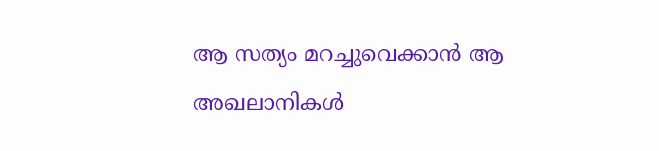ആ സത്യം മറച്ചുവെക്കാന്‍ ആ അഖലാനികള്‍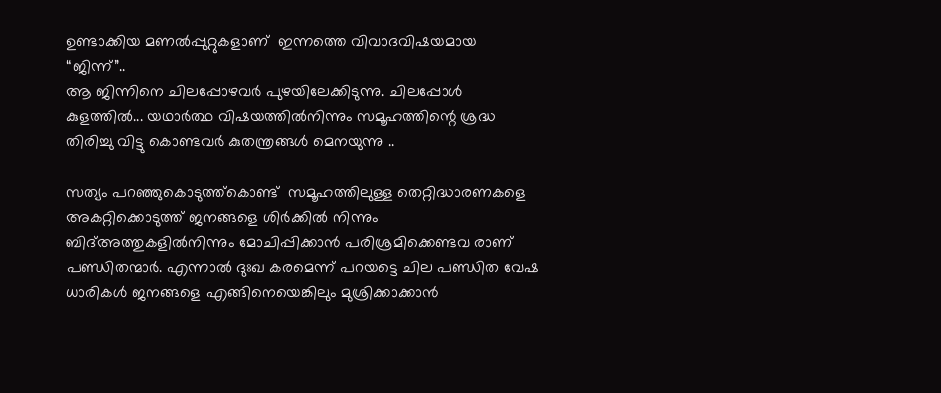ഉണ്ടാക്കിയ മണല്‍പ്പുറ്റുകളാണ്‌  ഇന്നത്തെ വിവാദവിഷയമായ  “ജിന്ന്”..
ആ ജിന്നിനെ ചിലപ്പോഴവര്‍ പുഴയിലേക്കിടുന്നു. ചിലപ്പോള്‍ കുളത്തില്‍... യഥാര്‍ത്ഥ വിഷയത്തില്‍നിന്നും സമൂഹത്തിന്റെ ശ്രദ്ധ തിരിച്ചു വിട്ടു കൊണ്ടവര്‍ കുതന്ത്രങ്ങള്‍ മെനയുന്നു ..

സത്യം പറഞ്ഞുകൊടുത്ത്കൊണ്ട്  സമൂഹത്തിലുള്ള തെറ്റിദ്ധാരണകളെ  അകറ്റിക്കൊടുത്ത് ജനങ്ങളെ ശിര്‍ക്കില്‍ നിന്നും ബിദ്‌അത്തുകളില്‍നിന്നും മോചിപ്പിക്കാന്‍ പരിശ്രമിക്കെണ്ടവ രാണ് പണ്ഡിതന്മാര്‍. എന്നാല്‍ ദുഃഖ കരമെന്ന് പറയട്ടെ ചില പണ്ഡിത വേഷ ധാരികള്‍ ജനങ്ങളെ എങ്ങിനെയെങ്കിലും മുശ്രിക്കാക്കാന്‍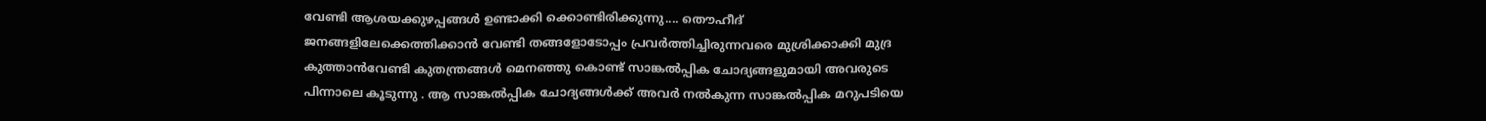വേണ്ടി ആശയക്കുഴപ്പങ്ങള്‍ ഉണ്ടാക്കി ക്കൊണ്ടിരിക്കുന്നു.... തൌഹീദ്  ജനങ്ങളിലേക്കെത്തിക്കാന്‍ വേണ്ടി തങ്ങളോടോപ്പം പ്രവര്‍ത്തിച്ചിരുന്നവരെ മുശ്രിക്കാക്കി മുദ്ര കുത്താന്‍വേണ്ടി കുതന്ത്രങ്ങള്‍ മെനഞ്ഞു കൊണ്ട് സാങ്കല്‍പ്പിക ചോദ്യങ്ങളുമായി അവരുടെ പിന്നാലെ കൂടുന്നു . ആ സാങ്കല്‍പ്പിക ചോദ്യങ്ങള്‍ക്ക് അവര്‍ നല്‍കുന്ന സാങ്കല്‍പ്പിക മറുപടിയെ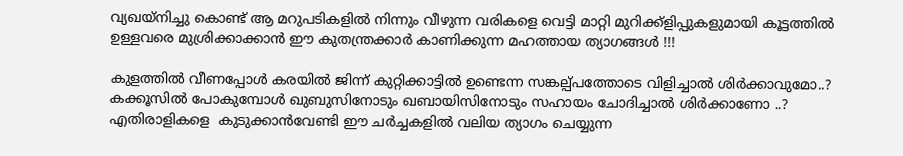വ്യഖയ്നിച്ചു കൊണ്ട് ആ മറുപടികളില്‍ നിന്നും വീഴുന്ന വരികളെ വെട്ടി മാറ്റി മുറിക്ക്ളിപ്പുകളുമായി കൂട്ടത്തില്‍ ഉള്ളവരെ മുശ്രിക്കാക്കാന്‍ ഈ കുതന്ത്രക്കാര്‍ കാണിക്കുന്ന മഹത്തായ ത്യാഗങ്ങള്‍ !!!

കുളത്തില്‍ വീണപ്പോള്‍ കരയില്‍ ജിന്ന് കുറ്റിക്കാട്ടില്‍ ഉണ്ടെന്ന സങ്കല്പ്പത്തോടെ വിളിച്ചാല്‍ ശിര്‍ക്കാവുമോ..? കക്കൂസില്‍ പോകുമ്പോള്‍ ഖുബുസിനോടും ഖബായിസിനോടും സഹായം ചോദിച്ചാല്‍ ശിര്‍ക്കാണോ ..? എതിരാളികളെ  കുടുക്കാന്‍വേണ്ടി ഈ ചര്‍ച്ചകളില്‍ വലിയ ത്യാഗം ചെയ്യുന്ന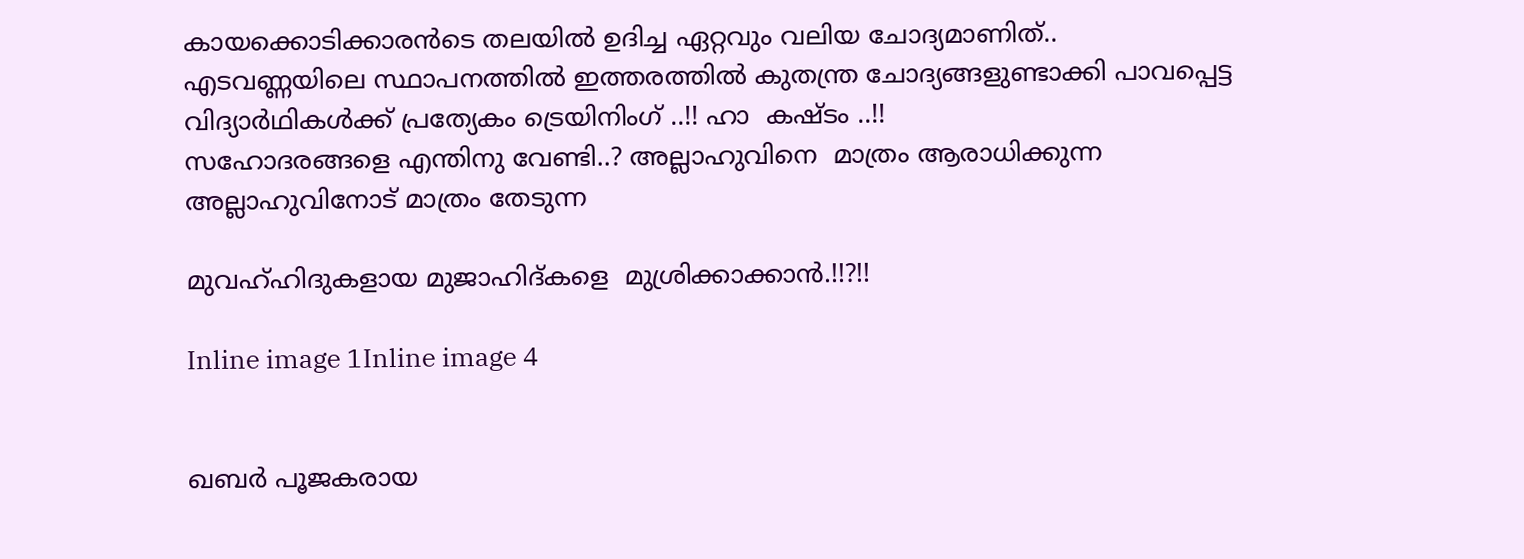കായക്കൊടിക്കാരന്‍ടെ തലയില്‍ ഉദിച്ച ഏറ്റവും വലിയ ചോദ്യമാണിത്..  എടവണ്ണയിലെ സ്ഥാപനത്തില്‍ ഇത്തരത്തില്‍ കുതന്ത്ര ചോദ്യങ്ങളുണ്ടാക്കി പാവപ്പെട്ട വിദ്യാര്‍ഥികള്‍ക്ക്‌ പ്രത്യേകം ട്രെയിനിംഗ് ..!! ഹാ  കഷ്ടം ..!!
സഹോദരങ്ങളെ എന്തിനു വേണ്ടി..? അല്ലാഹുവിനെ  മാത്രം ആരാധിക്കുന്ന അല്ലാഹുവിനോട് മാത്രം തേടുന്ന

മുവഹ്ഹിദുകളായ മുജാഹിദ്‌കളെ  മുശ്രിക്കാക്കാന്‍.!!?!!

Inline image 1Inline image 4


ഖബര്‍ പൂജകരായ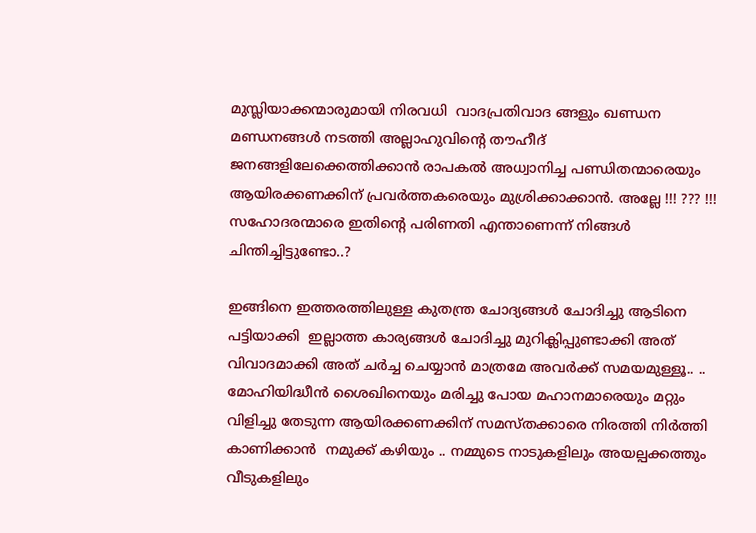മുസ്ലിയാക്കന്മാരുമായി നിരവധി  വാദപ്രതിവാദ ങ്ങളും ഖണ്ഡന മണ്ഡനങ്ങള്‍ നടത്തി അല്ലാഹുവിന്റെ തൗഹീദ് ജനങ്ങളിലേക്കെത്തിക്കാന്‍ രാപകല്‍ അധ്വാനിച്ച പണ്ഡിതന്മാരെയും ആയിരക്കണക്കിന് പ്രവര്‍ത്തകരെയും മുശ്രിക്കാക്കാന്‍. അല്ലേ !!! ??? !!!
സഹോദരന്മാരെ ഇതിന്റെ പരിണതി എന്താണെന്ന് നിങ്ങള്‍ ചിന്തിച്ചിട്ടുണ്ടോ..?

ഇങ്ങിനെ ഇത്തരത്തിലുള്ള കുതന്ത്ര ചോദ്യങ്ങള്‍ ചോദിച്ചു ആടിനെ പട്ടിയാക്കി  ഇല്ലാത്ത കാര്യങ്ങള്‍ ചോദിച്ചു മുറിക്ലിപ്പുണ്ടാക്കി അത് വിവാദമാക്കി അത് ചര്‍ച്ച ചെയ്യാന്‍ മാത്രമേ അവര്‍ക്ക്‌ സമയമുള്ളൂ.. ..
മോഹിയിദ്ധീന്‍ ശൈഖിനെയും മരിച്ചു പോയ മഹാനമാരെയും മറ്റും വിളിച്ചു തേടുന്ന ആയിരക്കണക്കിന് സമസ്തക്കാരെ നിരത്തി നിര്‍ത്തി കാണിക്കാന്‍  നമുക്ക്‌ കഴിയും .. നമ്മുടെ നാടുകളിലും അയല്പക്കത്തും വീടുകളിലും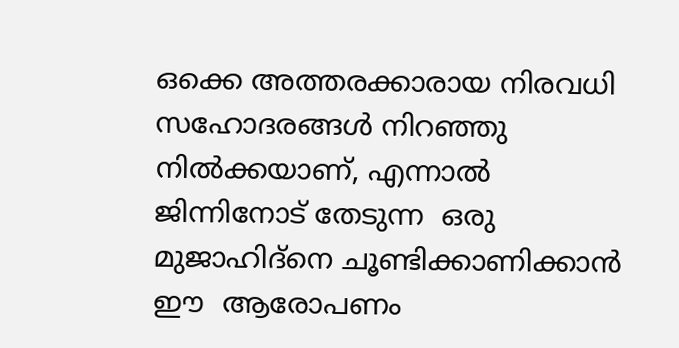ഒക്കെ അത്തരക്കാരായ നിരവധി സഹോദരങ്ങള്‍ നിറഞ്ഞു നില്‍ക്കയാണ്, എന്നാല്‍ ജിന്നിനോട് തേടുന്ന  ഒരു മുജാഹിദ്‌നെ ചൂണ്ടിക്കാണിക്കാന്‍ ഈ  ആരോപണം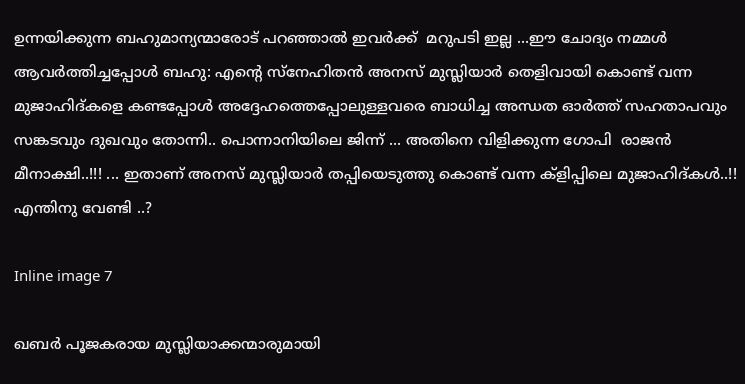ഉന്നയിക്കുന്ന ബഹുമാന്യന്മാരോട് പറഞ്ഞാല്‍ ഇവര്‍ക്ക്‌  മറുപടി ഇല്ല ...ഈ ചോദ്യം നമ്മള്‍ ആവര്‍ത്തിച്ചപ്പോള്‍ ബഹു: എന്റെ സ്നേഹിതന്‍ അനസ്‌ മുസ്ലിയാര്‍ തെളിവായി കൊണ്ട് വന്ന  മുജാഹിദ്‌കളെ കണ്ടപ്പോള്‍ അദ്ദേഹത്തെപ്പോലുള്ളവരെ ബാധിച്ച അന്ധത ഓര്‍ത്ത്‌ സഹതാപവും സങ്കടവും ദുഖവും തോന്നി.. പൊന്നാനിയിലെ ജിന്ന് ... അതിനെ വിളിക്കുന്ന ഗോപി  രാജന്‍  മീനാക്ഷി..!!! ... ഇതാണ് അനസ്‌ മുസ്ലിയാര്‍ തപ്പിയെടുത്തു കൊണ്ട് വന്ന ക്ളിപ്പിലെ മുജാഹിദ്കള്‍..!!
എന്തിനു വേണ്ടി ..?

Inline image 7

ഖബര്‍ പൂജകരായ മുസ്ലിയാക്കന്മാരുമായി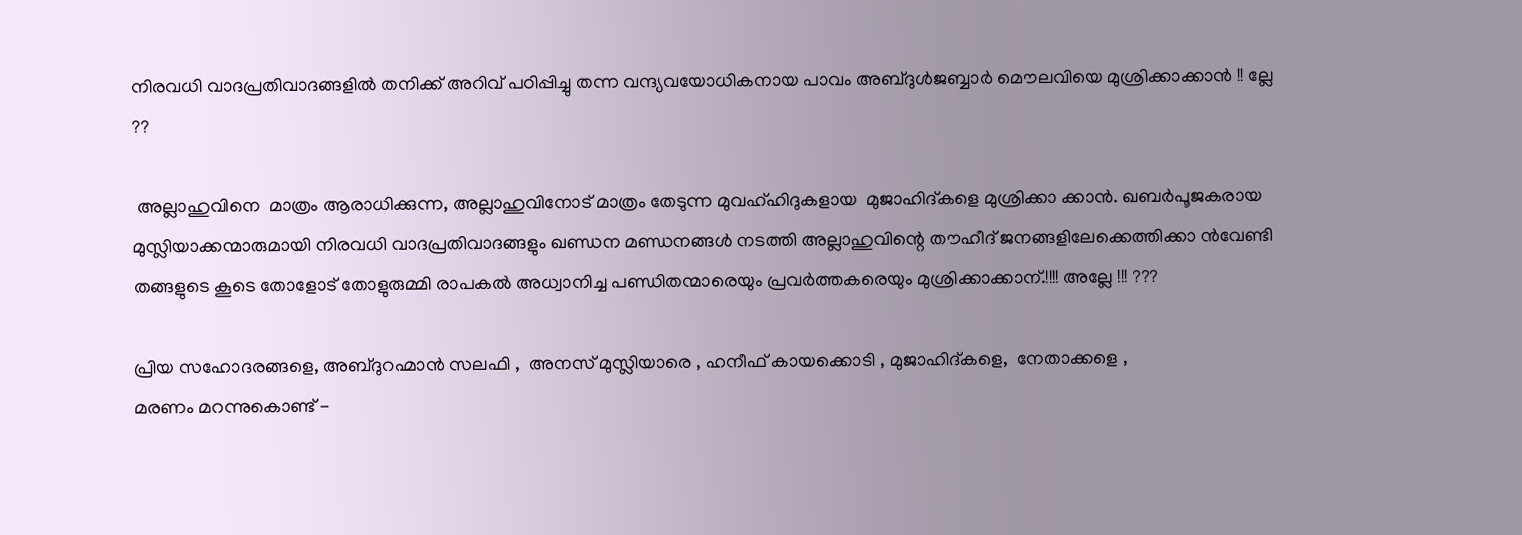നിരവധി വാദപ്രതിവാദങ്ങളില്‍ തനിക്ക് അറിവ് പഠിപ്പിച്ചു തന്ന വന്ദ്യവയോധികനായ പാവം അബ്ദുള്‍ജബ്ബാര്‍ മൌലവിയെ മുശ്രിക്കാക്കാന്‍ !! ല്ലേ ??

 അല്ലാഹുവിനെ  മാത്രം ആരാധിക്കുന്ന, അല്ലാഹുവിനോട് മാത്രം തേടുന്ന മുവഹ്ഹിദുകളായ  മുജാഹിദ്‌കളെ മുശ്രിക്കാ ക്കാന്‍. ഖബര്‍പൂജകരായ മുസ്ലിയാക്കന്മാരുമായി നിരവധി വാദപ്രതിവാദങ്ങളും ഖണ്ഡന മണ്ഡനങ്ങള്‍ നടത്തി അല്ലാഹുവിന്റെ തൗഹീദ് ജനങ്ങളിലേക്കെത്തിക്കാ ന്‍വേണ്ടി തങ്ങളുടെ കൂടെ തോളോട് തോളുരുമ്മി രാപകല്‍ അധ്വാനിച്ച പണ്ഡിതന്മാരെയും പ്രവര്‍ത്തകരെയും മുശ്രിക്കാക്കാന്.!!!! അല്ലേ !!! ???

പ്രിയ സഹോദരങ്ങളെ, അബ്ദുറഹ്മാന്‍ സലഫി ,  അനസ്‌ മുസ്ലിയാരെ , ഹനീഫ്‌ കായക്കൊടി , മുജാഹിദ്‌കളെ,  നേതാക്കളെ ,
മരണം മറന്നുകൊണ്ട് -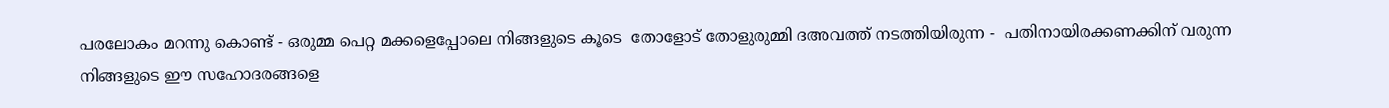പരലോകം മറന്നു കൊണ്ട് - ഒരുമ്മ പെറ്റ മക്കളെപ്പോലെ നിങ്ങളുടെ കൂടെ  തോളോട് തോളുരുമ്മി ദഅവത്ത് നടത്തിയിരുന്ന -  പതിനായിരക്കണക്കിന്‌ വരുന്ന നിങ്ങളുടെ ഈ സഹോദരങ്ങളെ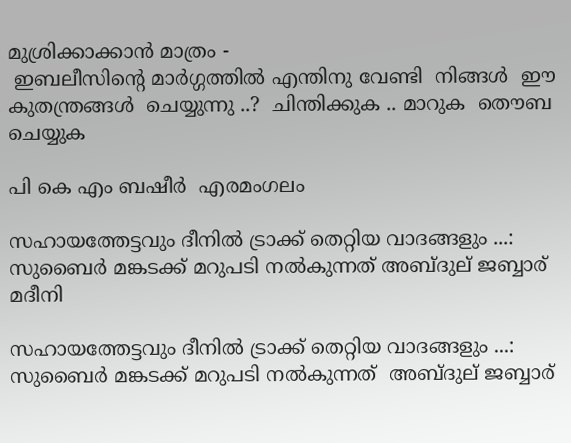മുശ്രിക്കാക്കാന്‍ മാത്രം -
 ഇബലീസിന്റെ മാര്‍ഗ്ഗത്തില്‍ എന്തിനു വേണ്ടി  നിങ്ങള്‍  ഈ കുതന്ത്രങ്ങള്‍  ചെയ്യുന്നു ..?  ചിന്തിക്കുക .. മാറുക  തൌബ ചെയ്യുക

പി കെ എം ബഷീര്‍  എരമംഗലം

സഹായത്തേട്ടവും ദീനില്‍ ട്രാക്ക് തെറ്റിയ വാദങ്ങളും ...: സുബൈര്‍ മങ്കടക്ക് മറുപടി നല്‍കുന്നത് അബ്ദുല് ജബ്ബാര് മദീനി

സഹായത്തേട്ടവും ദീനില്‍ ട്രാക്ക് തെറ്റിയ വാദങ്ങളും ...: സുബൈര്‍ മങ്കടക്ക് മറുപടി നല്‍കുന്നത്  അബ്ദുല് ജബ്ബാര്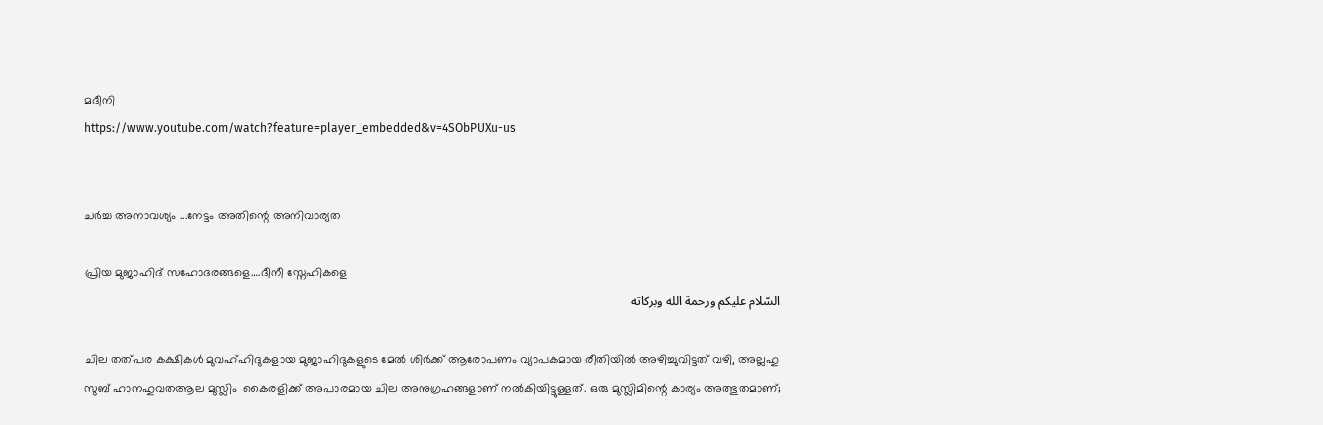മദീനി
https://www.youtube.com/watch?feature=player_embedded&v=4SObPUXu-us


ചര്‍ച്ച അനാവശ്യം ...നേട്ടം അതിന്റെ അനിവാര്യത

പ്രിയ മുജാഹിദ് സഹോദരങ്ങളെ….ദീനീ സ്നേഹികളെ
السّلام عليكم ورحمة الله وبركاته

ചില തത്പര കക്ഷികള്‍ മുവഹ്ഹിദുകളായ മുജാഹിദുകളുടെ മേല്‍ ശിര്‍ക്ക് ആരോപണം വ്യാപകമായ രീതിയില്‍ അഴിച്ചുവിട്ടത് വഴി, അല്ലഹു സുബ്‌ ഹാനഹുവത‌ആല മുസ്ലിം  കൈരളിക്ക് അപാരമായ ചില അനുഗ്രഹങ്ങളാണ്‌ നല്‍കിയിട്ടുള്ളത്. ഒരു മുസ്ലിമിന്റെ കാര്യം അത്ഭുതമാണ്‌;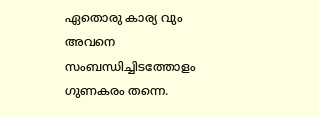ഏതൊരു കാര്യ വും അവനെ സംബന്ധിച്ചിടത്തോളം ഗുണകരം തന്നെ.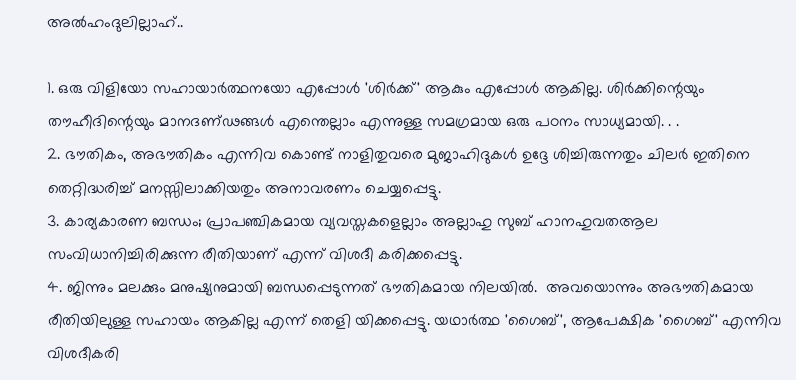അല്‍‌ഹംദുലില്ലാഹ്..

1. ഒരു വിളിയോ സഹായാര്‍ത്ഥനയോ എപ്പോള്‍ 'ശിര്‍ക്ക്' ആകും എപ്പോള്‍ ആകില്ല. ശിര്‍ക്കിന്റെയും തൗഹീദിന്റെയും മാനദണ്ഢങ്ങള്‍ എന്തെല്ലാം എന്നുള്ള സമഗ്രമായ ഒരു പഠനം സാധ്യമായി. . .
2. ഭൗതികം, അഭൗതികം എന്നിവ കൊണ്ട് നാളിതുവരെ മുജാഹിദുകള്‍ ഉദ്ദേ ശിച്ചിരുന്നതും ചിലര്‍ ഇതിനെ തെറ്റിദ്ധരിച്ച് മനസ്സിലാക്കിയതും അനാവരണം ചെയ്യപ്പെട്ടു.
3. കാര്യകാരണ ബന്ധം; പ്രാപഞ്ചികമായ വ്യവസ്തകളെല്ലാം അല്ലാഹു സുബ്‌ ഹാനഹുവത‌ആല സം‌വിധാനിച്ചിരിക്കുന്ന രീതിയാണ്‌ എന്ന് വിശദീ കരിക്കപ്പെട്ടു.
4. ജിന്നും മലക്കും മനുഷ്യനുമായി ബന്ധപ്പെടുന്നത് ഭൗതികമായ നിലയില്‍.  അവയൊന്നും അഭൗതികമായ രീതിയിലുള്ള സഹായം ആകില്ല എന്ന് തെളി യിക്കപ്പെട്ടു. യഥാര്‍ത്ഥ 'ഗൈബ്', ആപേക്ഷിക 'ഗൈബ്' എന്നിവ വിശദീകരി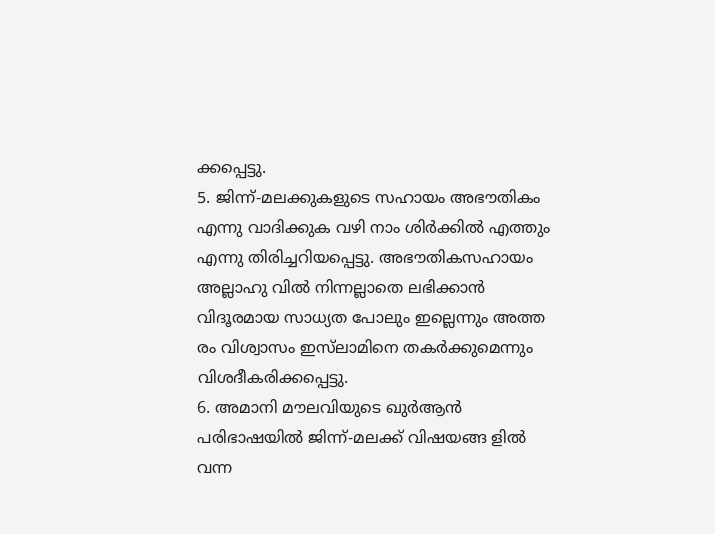ക്കപ്പെട്ടു.
5. ജിന്ന്-മലക്കുകളുടെ സഹായം അഭൗതികം എന്നു വാദിക്കുക വഴി നാം ശിര്‍ക്കില്‍ എത്തും എന്നു തിരിച്ചറിയപ്പെട്ടു. അഭൗതികസഹായം അല്ലാഹു വില്‍ നിന്നല്ലാതെ ലഭിക്കാന്‍ വിദൂരമായ സാധ്യത പോലും ഇല്ലെന്നും അത്ത രം വിശ്വാസം ഇസ്‌ലാമിനെ തകര്‍ക്കുമെന്നും വിശദീകരിക്കപ്പെട്ടു.
6. അമാനി മൗലവിയുടെ ഖുര്‍‌ആന്‍ പരിഭാഷയില്‍ ജിന്ന്-മലക്ക് വിഷയങ്ങ ളില്‍ വന്ന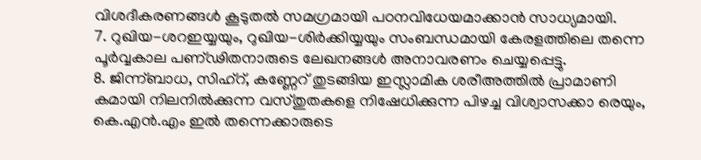വിശദീകരണങ്ങള്‍ കൂടുതല്‍ സമഗ്രമായി പഠനവിധേയമാക്കാന്‍ സാധ്യമായി.
7. റുഖിയ-ശറ‌ഇയ്യയും, റുഖിയ-ശിര്‍ക്കിയ്യയും സംബന്ധമായി കേരളത്തിലെ തന്നെ പൂര്‍‌വ്വകാല പണ്ഢിതനാരുടെ ലേഖനങ്ങള്‍ അനാവരണം ചെയ്യപ്പെട്ടു.
8. ജിന്ന്ബാധ, സിഹ്‌റ്, കണ്ണേറ് തുടങ്ങിയ ഇസ്ലാമിക ശരീഅത്തില്‍ പ്രാമാണി കമായി നിലനില്‍ക്കുന്ന വസ്തുതകളെ നിഷേധിക്കുന്ന പിഴച്ച വിശ്വാസക്കാ രെയും, കെ.എന്‍.എം ഇല്‍ തന്നെക്കാരുടെ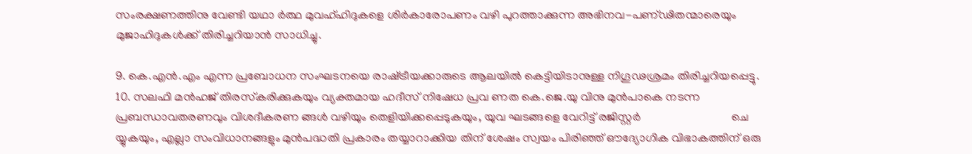സം‌രക്ഷണത്തിനു വേണ്ടി യഥാ ര്‍ത്ഥ മുവഹ്ഹിദുകളെ ശിര്‍കാരോപണം വഴി പുറത്താക്കുന്ന അഭിനവ-പണ്ഢിതന്മാരെയും മുജാഹിദുകള്‍ക്ക് തിരിച്ചറിയാന്‍ സാധിച്ചു.

9. കെ.എന്‍.എം എന്ന പ്രബോധന സം‌ഘടനയെ രാഷ്‌ട്രീയക്കാരുടെ ആലയില്‍ കെട്ടിയിടാനുള്ള നിഗൂഢശ്രമം തിരിച്ചറിയപ്പെട്ടു.
10. സലഫി മന്‍‌ഹജ് തിരസ്‌കരിക്കുകയും വ്യക്തമായ ഹദീസ് നിഷേധ പ്രവ ണത കെ.ജെ.യു വിനു മുന്‍പാകെ നടന്ന പ്രബന്ധാവതരണവും വിശദീകരണ ങ്ങള്‍ വഴിയും തെളിയിക്കപ്പെടുകയും, യുവ ഘടങ്ങളെ വേറിട്ട് രജിസ്റ്റര്‍                               ചെ യ്യുകയും, എല്ലാ സം‌വിധാനങ്ങളും മുന്‍പദ്ധതി പ്രകാരം തയ്യാറാക്കിയ തിന് ശേഷം സ്വയം പിരിഞ്ഞ് ഔദ്യോഗിക വിഭാകത്തിന്‌ ഒരു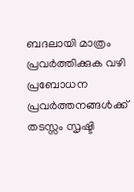ബദലായി മാത്രം പ്രവര്‍ത്തിക്കുക വഴി പ്രബോധന പ്രവര്‍ത്തനങ്ങള്‍ക്ക് തടസ്സം സൃഷ്ടി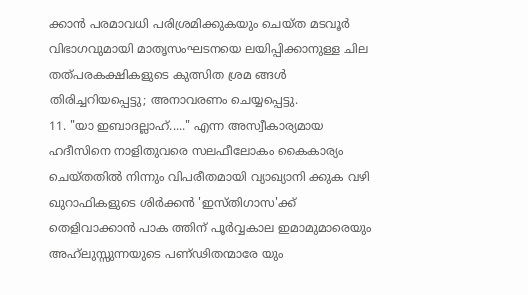ക്കാന്‍ പരമാവധി പരിശ്രമിക്കുകയും ചെയ്ത മടവൂര്‍ വിഭാഗവുമായി മാതൃസം‌ഘടനയെ ലയിപ്പിക്കാനുള്ള ചില തത്പരകക്ഷികളുടെ കുത്സിത ശ്രമ ങ്ങള്‍ തിരിച്ചറിയപ്പെട്ടു; അനാവരണം ചെയ്യപ്പെട്ടു.
11. "യാ ഇബാദല്ലാഹ്....." എന്ന അസ്വീകാര്യമായ ഹദീസിനെ നാളിതുവരെ സലഫീലോകം കൈകാര്യം ചെയ്തതില്‍ നിന്നും വിപരീതമായി വ്യാഖ്യാനി ക്കുക വഴി ഖുറാഫികളുടെ ശിര്‍ക്കന്‍ 'ഇസ്‌തിഗാസ'ക്ക് തെളിവാക്കാന്‍ പാക ത്തിന്‌ പൂര്‍‌വ്വകാല ഇമാമുമാരെയും അഹ്‌ലുസ്സുന്നയുടെ പണ്ഢിതന്മാരേ യും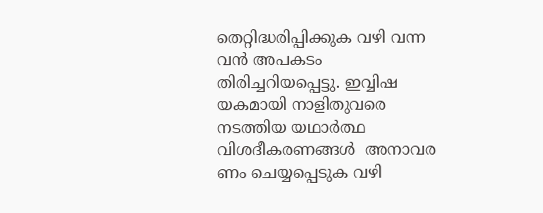തെറ്റിദ്ധരിപ്പിക്കുക വഴി വന്ന വന്‍ അപകടം തിരിച്ചറിയപ്പെട്ടു. ഇവ്വിഷ യകമായി നാളിതുവരെ നടത്തിയ യഥാര്‍ത്ഥ വിശദീകരണങ്ങള്‍  അനാവര ണം ചെയ്യപ്പെടുക വഴി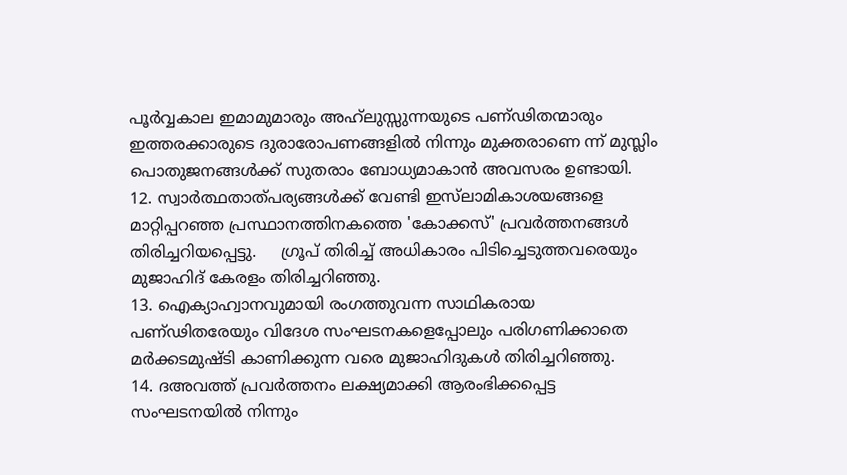പൂര്‍‌വ്വകാല ഇമാമുമാരും അഹ്‌ലുസ്സുന്നയുടെ പണ്ഢിതന്മാരും ഇത്തരക്കാരുടെ ദുരാരോപണങ്ങളില്‍ നിന്നും മുക്തരാണെ ന്ന് മുസ്ലിം പൊതു‌ജനങ്ങള്‍ക്ക് സുതരാം ബോധ്യമാകാന്‍ അവസരം ഉണ്ടായി.
12. സ്വാര്‍ത്ഥതാത്പര്യങ്ങള്‍ക്ക് വേണ്ടി ഇസ്‌ലാമികാശയങ്ങളെ മാറ്റിപ്പറഞ്ഞ പ്രസ്ഥാനത്തിനകത്തെ 'കോക്കസ്' പ്രവര്‍ത്തനങ്ങള്‍ തിരിച്ചറിയപ്പെട്ടു.     ഗ്രൂപ് തിരിച്ച് അധികാരം പിടിച്ചെടുത്തവരെയും മുജാഹിദ് കേരളം തിരിച്ചറിഞ്ഞു.
13. ഐക്യാഹ്വാനവുമായി രംഗത്തുവന്ന സാഥികരായ പണ്ഢിതരേയും വിദേശ സംഘടനകളെപ്പോലും പരിഗണിക്കാതെ മര്‍ക്കടമുഷ്ടി കാണിക്കുന്ന വരെ മുജാഹിദുകള്‍ തിരിച്ചറിഞ്ഞു.
14. ദ‌അവത്ത് പ്രവര്‍ത്തനം ലക്ഷ്യമാക്കി ആരംഭിക്കപ്പെട്ട സം‌ഘടനയില്‍ നിന്നും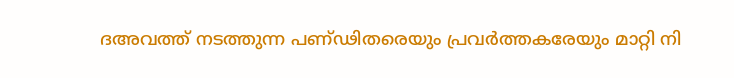ദ‌അവത്ത് നടത്തുന്ന പണ്ഢിതരെയും പ്രവര്‍ത്തകരേയും മാറ്റി നി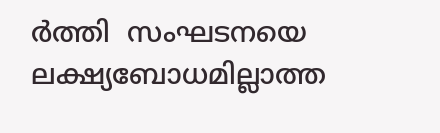ര്‍ത്തി  സം‌ഘടനയെ ലക്ഷ്യബോധമില്ലാത്ത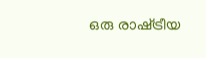ഒരു രാഷ്‌ട്രീയ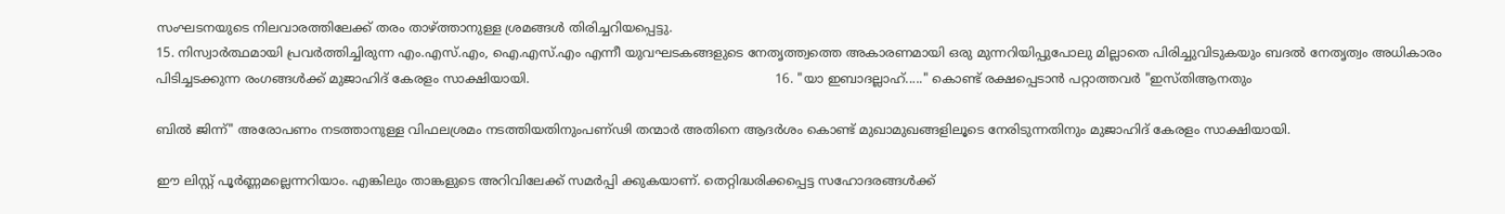സംഘടനയുടെ നിലവാരത്തിലേക്ക് തരം താഴ്ത്താനുള്ള ശ്രമങ്ങള്‍ തിരിച്ചറിയപ്പെട്ടു.
15. നിസ്വാര്‍ത്ഥമായി പ്രവര്‍ത്തിച്ചിരുന്ന എം.എസ്.എം, ഐ.എസ്.എം എന്നീ യുവഘടകങ്ങളുടെ നേതൃത്ത്വത്തെ അകാരണമായി ഒരു മുന്നറിയിപ്പുപോലു മില്ലാതെ പിരിച്ചുവിടുകയും ബദല്‍ നേതൃത്വം അധികാരം പിടിച്ചടക്കുന്ന രംഗങ്ങള്‍ക്ക് മുജാഹിദ് കേരളം സാക്ഷിയായി.                                                             16. "യാ ഇബാദല്ലാഹ്....." കൊണ്ട് രക്ഷപ്പെടാന്‍ പറ്റാത്തവര്‍ "ഇസ്‌തിആനതും

ബില്‍ ജിന്ന്" അരോപണം നടത്താനുള്ള വിഫലശ്രമം നടത്തിയതിനുംപണ്ഢി തന്മാര്‍ അതിനെ ആദര്‍ശം കൊണ്ട് മുഖാമുഖങ്ങളിലൂടെ നേരിടുന്നതിനും മുജാഹിദ് കേരളം സാക്ഷിയായി.

ഈ ലിസ്റ്റ് പൂര്‍ണ്ണമല്ലെന്നറിയാം. എങ്കിലും താങ്കളുടെ അറിവിലേക്ക് സമര്‍പ്പി ക്കുകയാണ്‌. തെറ്റിദ്ധരിക്കപ്പെട്ട സഹോദരങ്ങള്‍ക്ക്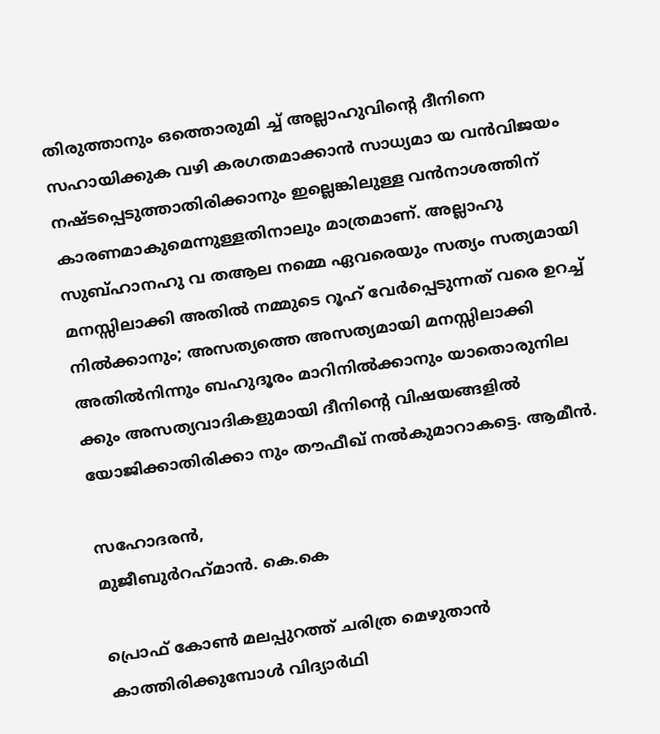തിരുത്താനും ഒത്തൊരുമി ച്ച് അല്ലാഹുവിന്റെ ദീനിനെ സഹായിക്കുക വഴി കരഗതമാക്കാന്‍ സാധ്യമാ യ വന്‍വിജയം നഷ്ടപ്പെടുത്താതിരിക്കാനും ഇല്ലെങ്കിലുള്ള വന്‍‌നാശത്തിന്‌ കാരണമാകുമെന്നുള്ളതിനാലും മാത്രമാണ്‌. അല്ലാഹു സുബ്‌ഹാനഹു വ ത‌ആല നമ്മെ ഏവരെയും സത്യം സത്യമായി മനസ്സിലാക്കി അതില്‍ നമ്മുടെ റൂഹ് വേര്‍പ്പെടുന്നത് വരെ ഉറച്ച് നില്‍ക്കാനും; അസത്യത്തെ അസത്യമായി മനസ്സിലാക്കി അതില്‍നിന്നും ബഹുദൂരം മാറിനില്‍ക്കാനും യാതൊരുനില ക്കും അസത്യവാദികളുമായി ദീനിന്റെ വിഷയങ്ങളില്‍ യോജിക്കാതിരിക്കാ നും തൗഫീഖ് നല്‍കുമാറാകട്ടെ. ആമീന്‍.

സഹോദരന്‍,
മുജീബുര്‍‌റഹ്‌മാന്‍. കെ.കെ

പ്രൊഫ്‌ കോണ്‍ മലപ്പുറത്ത്‌ ചരിത്ര മെഴുതാന്‍ കാത്തിരിക്കുമ്പോള്‍ വിദ്യാര്‍ഥി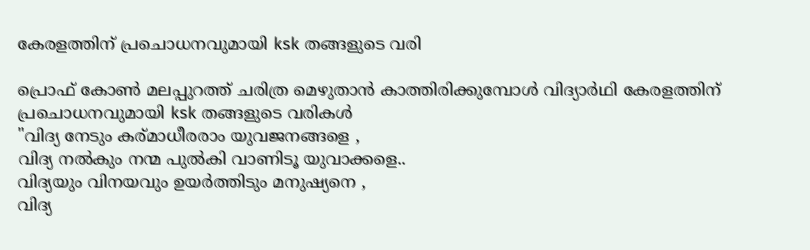കേരളത്തിന്‌ പ്രചൊധനവുമായി ksk തങ്ങളുടെ വരി

പ്രൊഫ്‌ കോണ്‍ മലപ്പുറത്ത്‌ ചരിത്ര മെഴുതാന്‍ കാത്തിരിക്കുമ്പോള്‍ വിദ്യാര്‍ഥി കേരളത്തിന്‌ പ്രചൊധനവുമായി ksk തങ്ങളുടെ വരികള്‍
"വിദ്യ നേടും കര്മാധീരരാം യുവജനങ്ങളെ ,
വിദ്യ നല്‍കും നന്മ പുല്‍കി വാണിടൂ യുവാക്കളെ..
വിദ്യയും വിനയവും ഉയര്‍ത്തിടും മനുഷ്യനെ ,
വിദ്യ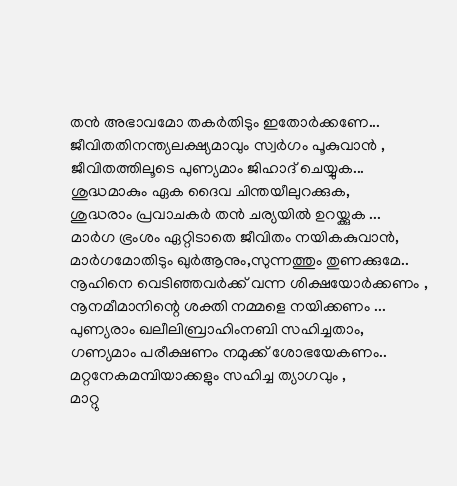തന്‍ അഭാവമോ തകര്‍തിടും ഇതോര്‍ക്കണേ...
ജീവിതതിനന്ത്യലക്ഷ്യമാവും സ്വര്‍ഗം പൂകുവാന്‍ ,
ജീവിതത്തിലൂടെ പുണ്യമാം ജിഹാദ് ചെയ്യുക...
ശുദ്ധമാകും ഏക ദൈവ ചിന്തയീലുറക്കുക,
ശുദ്ധരാം പ്രവാചകര്‍ തന്‍ ചര്യയില്‍ ഉറയ്ക്കുക ...
മാര്‍ഗ ഭ്രംശം ഏറ്റിടാതെ ജീവിതം നയികകുവാന്‍,
മാര്‍ഗമോതിടും ഖുര്‍ആനും,സുന്നത്തും തുണക്കുമേ..
നൂഹിനെ വെടിഞ്ഞവര്‍ക്ക് വന്ന ശിക്ഷയോര്‍ക്കണം ,
നൂനമീമാനിന്റെ ശക്തി നമ്മളെ നയിക്കണം ...
പുണ്യരാം ഖലീലിബ്രാഹിംനബി സഹിച്ചതാം,
ഗണ്യമാം പരീക്ഷണം നമുക്ക് ശോഭയേകണം..
മറ്റനേകമമ്പിയാക്കളും സഹിച്ച ത്യാഗവും ,
മാറ്റു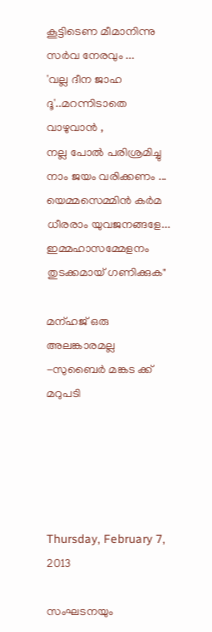കൂട്ടിടെണ മീമാനിന്നു സര്‍വ നേരവും ...
'വല്ല ദീന ജാഹ ദൂ'..മറന്നിടാതെ വാഴുവാന്‍ ,
നല്ല പോല്‍ പരിശ്രമിച്ചു നാം ജയം വരിക്കണം ...
യെമ്മസെമ്മിന്‍ കര്‍മ ധീരരാം യുവജനങ്ങളേ...
ഇമ്മഹാസമ്മേളനം തുടക്കമായ് ഗണിക്കുക"

മന്ഹജ് ഒരു അലങ്കാരമല്ല -സുബൈര്‍ മങ്കട ക്ക് മറുപടി





Thursday, February 7, 2013

സംഘടനയും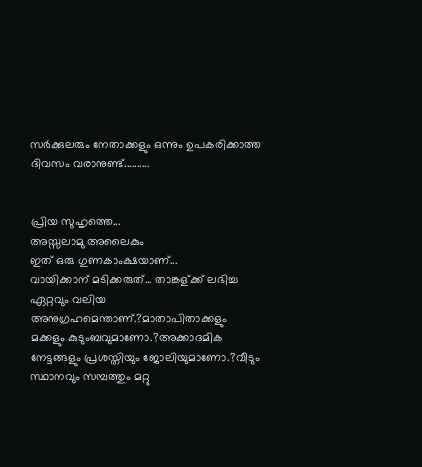സര്‍ക്കുലരും നേതാക്കളും ഒന്നും ഉപകരിക്കാത്ത ദിവസം വരാനുണ്ട്..........


പ്രിയ സുഹൃത്തെ...
അസ്സലാമു അലൈകും
ഇത് ഒരു ഗുണകാംക്ഷയാണ്...
വായിക്കാന് മടിക്കരുത്... താങ്കള്ക്ക് ലഭിച്ച ഏറ്റവും വലിയ അനുഗ്രഹമെന്താണ്.?മാതാപിതാക്കളും മക്കളും കുടുംബവുമാണോ.?അക്കാദമിക നേട്ടങ്ങളും പ്രശസ്തിയും ജോലിയുമാണോ.?വീടും സ്ഥാനവും സമ്പത്തും മറ്റു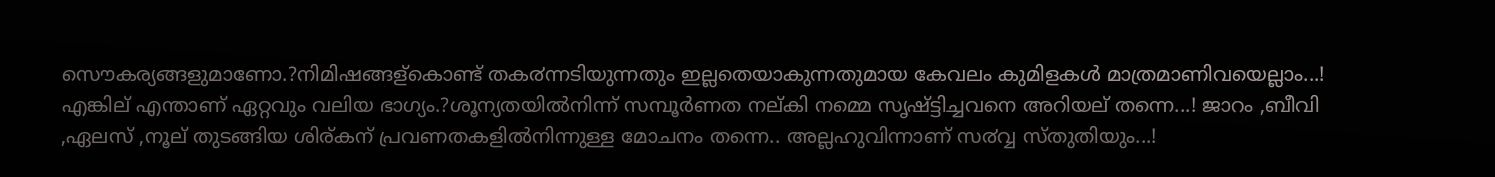സൌകര്യങ്ങളുമാണോ.?നിമിഷങ്ങള്കൊണ്ട് തക൪ന്നടിയുന്നതും ഇല്ലതെയാകുന്നതുമായ കേവലം കുമിളകള്‍ മാത്രമാണിവയെല്ലാം...! എങ്കില് എന്താണ് ഏറ്റവും വലിയ ഭാഗ്യം.?ശൂന്യതയില്‍നിന്ന് സമ്പൂര്‍ണത നല്കി നമ്മെ സൃഷ്ട്ടിച്ചവനെ അറിയല് തന്നെ...! ജാറം ,ബീവി ,ഏലസ് ,നൂല് തുടങ്ങിയ ശിര്കന് പ്രവണതകളില്‍നിന്നുള്ള മോചനം തന്നെ.. അല്ലഹുവിന്നാണ് സ൪വ്വ സ്തുതിയും...!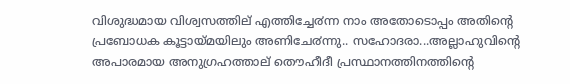വിശുദ്ധമായ വിശ്വസത്തില് എത്തിച്ചേ൪ന്ന നാം അതോടൊപ്പം അതിന്റെ പ്രബോധക കൂട്ടായ്മയിലും അണിചേ൪ന്നു.. സഹോദരാ...അല്ലാഹുവിന്റെ അപാരമായ അനുഗ്രഹത്താല് തൌഹീദീ പ്രസ്ഥാനത്തിനത്തിന്റെ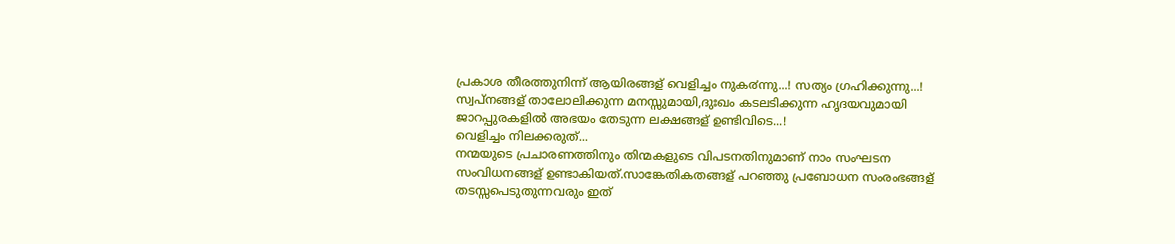പ്രകാശ തീരത്തുനിന്ന് ആയിരങ്ങള് വെളിച്ചം നുക൪ന്നു...! സത്യം ഗ്രഹിക്കുന്നു...!
സ്വപ്നങ്ങള് താലോലിക്കുന്ന മനസ്സുമായി,ദുഃഖം കടലടിക്കുന്ന ഹൃദയവുമായി ജാറപ്പുരകളില്‍ അഭയം തേടുന്ന ലക്ഷങ്ങള് ഉണ്ടിവിടെ...!
വെളിച്ചം നിലക്കരുത്...
നന്മയുടെ പ്രചാരണത്തിനും തിന്മകളുടെ വിപടനതിനുമാണ് നാം സംഘടന സംവിധനങ്ങള് ഉണ്ടാകിയത്.സാങ്കേതികതങ്ങള് പറഞ്ഞു പ്രബോധന സംരംഭങ്ങള് തടസ്സപെടുതുന്നവരും ഇത്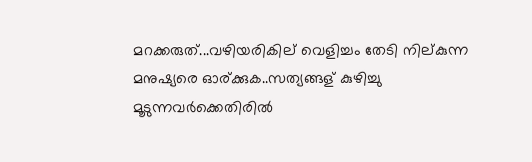മറക്കരുത്...വഴിയരികില് വെളിച്ചം തേടി നില്കുന്ന മനുഷ്യരെ ഓര്ക്കുക..സത്യങ്ങള് കുഴിച്ചു മൂടുന്നവര്‍ക്കെതിരില്‍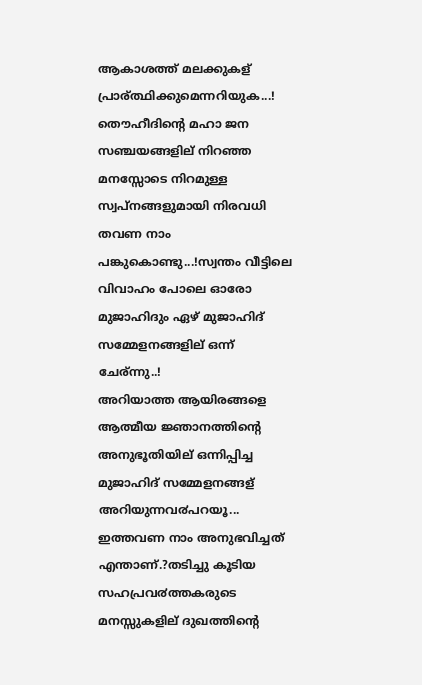ആകാശത്ത് മലക്കുകള് പ്രാര്ത്ഥിക്കുമെന്നറിയുക...!
തൌഹീദിന്റെ മഹാ ജന സഞ്ചയങ്ങളില് നിറഞ്ഞ മനസ്സോടെ നിറമുള്ള സ്വപ്നങ്ങളുമായി നിരവധി തവണ നാം പങ്കുകൊണ്ടു...!സ്വന്തം വീട്ടിലെ വിവാഹം പോലെ ഓരോ മുജാഹിദും ഏഴ് മുജാഹിദ് സമ്മേളനങ്ങളില് ഒന്ന് ചേര്ന്നു..!
അറിയാത്ത ആയിരങ്ങളെ ആത്മീയ ജ്ഞാനത്തിന്റെ അനുഭൂതിയില് ഒന്നിപ്പിച്ച മുജാഹിദ് സമ്മേളനങ്ങള് അറിയുന്നവ൪പറയൂ... ഇത്തവണ നാം അനുഭവിച്ചത് എന്താണ്.?തടിച്ചു കൂടിയ സഹപ്രവ൪ത്തകരുടെ മനസ്സുകളില് ദുഖത്തിന്റെ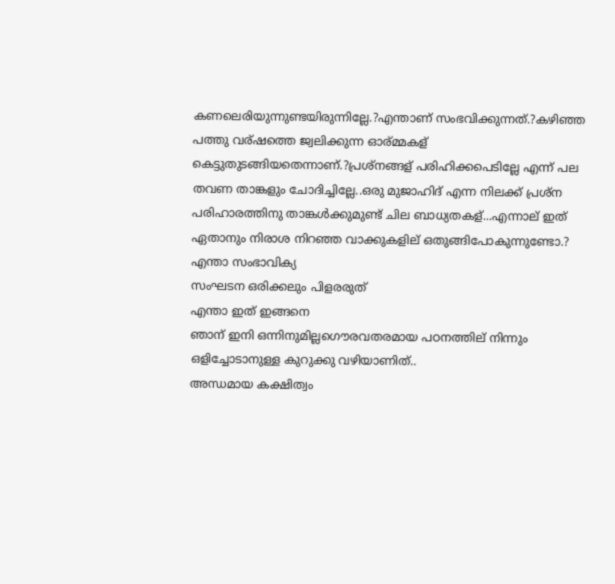കണലെരിയുന്നുണ്ടയിരുന്നില്ലേ.?എന്താണ് സംഭവിക്കുന്നത്.?കഴിഞ്ഞ പത്തു വര്ഷത്തെ ജ്വലിക്കുന്ന ഓര്മ്മകള് കെട്ടുതുടങ്ങിയതെന്നാണ്.?പ്രശ്നങ്ങള് പരിഹിക്കപെടില്ലേ എന്ന് പല തവണ താങ്കളും ചോദിച്ചില്ലേ..ഒരു മുജാഹിദ് എന്ന നിലക്ക് പ്രശ്ന പരിഹാരത്തിനു താങ്കള്‍ക്കുമുണ്ട് ചില ബാധ്യതകള്...എന്നാല് ഇത് ഏതാനും നിരാശ നിറഞ്ഞ വാക്കുകളില് ഒതുങ്ങിപോകുന്നുണ്ടോ.?
എന്താ സംഭാവിക്യ
സംഘടന ഒരിക്കലും പിളരരുത്
എന്താ ഇത് ഇങ്ങനെ
ഞാന് ഇനി ഒന്നിനുമില്ലഗൌരവതരമായ പഠനത്തില് നിന്നും ഒളിച്ചോടാനുള്ള കുറുക്കു വഴിയാണിത്..
അന്ധമായ കക്ഷിത്വം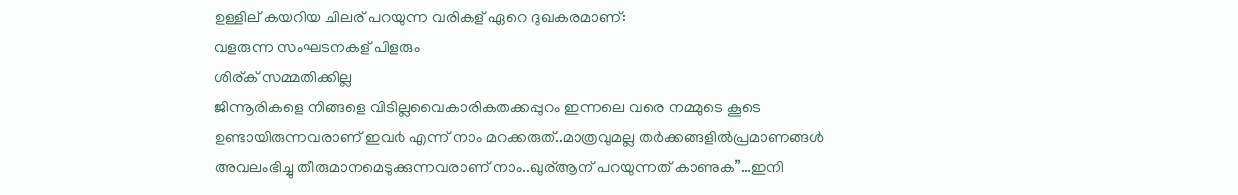ഉള്ളില് കയറിയ ചിലര് പറയുന്ന വരികള് ഏറെ ദുഖകരമാണ്:
വളരുന്ന സംഘടനകള് പിളരും
ശിര്ക് സമ്മതിക്കില്ല
ജിന്നൂരികളെ നിങ്ങളെ വിടില്ലവൈകാരികതക്കപ്പുറം ഇന്നലെ വരെ നമ്മുടെ കൂടെ ഉണ്ടായിരുന്നവരാണ് ഇവ൪ എന്ന് നാം മറക്കരുത്..മാത്രവുമല്ല തര്‍ക്കങ്ങളില്‍പ്രമാണങ്ങള്‍ അവലംഭിച്ചു തീരുമാനമെടുക്കുന്നവരാണ് നാം..ഖുര്ആന് പറയുന്നത് കാണുക”…ഇനി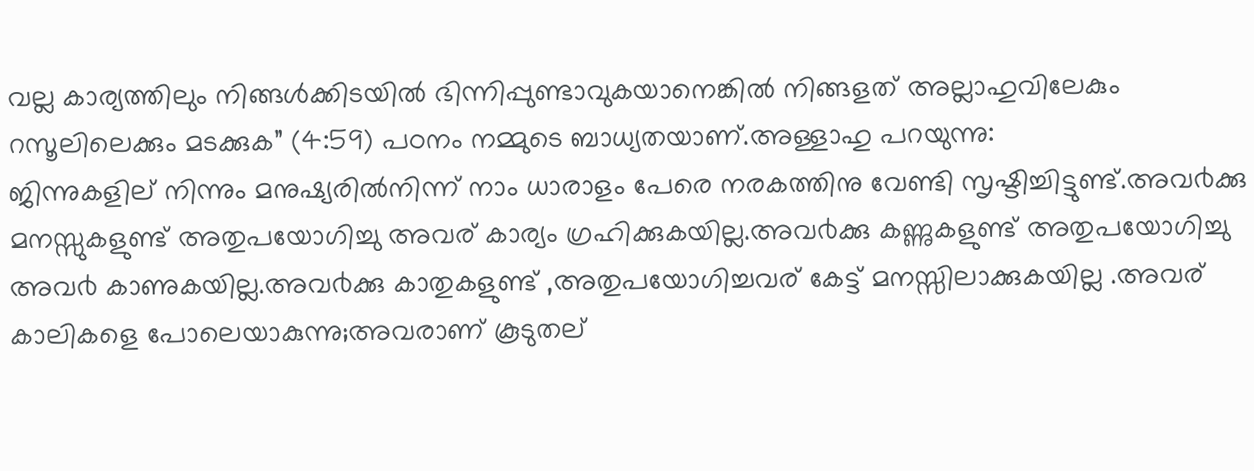വല്ല കാര്യത്തിലും നിങ്ങള്‍ക്കിടയില്‍ ഭിന്നിപ്പുണ്ടാവുകയാനെങ്കില്‍ നിങ്ങളത് അല്ലാഹുവിലേകും റസൂലിലെക്കും മടക്കുക” (4:59) പഠനം നമ്മുടെ ബാധ്യതയാണ്.അള്ളാഹു പറയുന്നു:
ജിന്നുകളില് നിന്നും മനുഷ്യരില്‍നിന്ന് നാം ധാരാളം പേരെ നരകത്തിനു വേണ്ടി സൃഷ്ടിച്ചിട്ടുണ്ട്.അവ൪ക്കു മനസ്സുകളുണ്ട് അതുപയോഗിച്ചു അവര് കാര്യം ഗ്രഹിക്കുകയില്ല.അവ൪ക്കു കണ്ണുകളുണ്ട് അതുപയോഗിച്ചു അവ൪ കാണുകയില്ല.അവ൪ക്കു കാതുകളുണ്ട് ,അതുപയോഗിച്ചവര് കേട്ട് മനസ്സിലാക്കുകയില്ല .അവര് കാലികളെ പോലെയാകുന്നു;അവരാണ് കൂടുതല്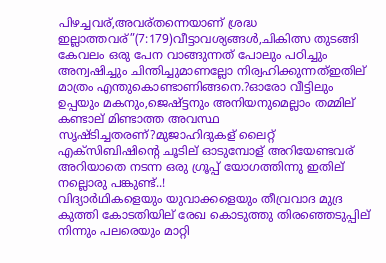പിഴച്ചവര്,അവര്തന്നെയാണ് ശ്രദ്ധ ഇല്ലാത്തവര്”(7:179)വീട്ടാവശ്യങ്ങള്‍,ചികിത്സ തുടങ്ങി കേവലം ഒരു പേന വാങ്ങുന്നത് പോലും പഠിച്ചും അന്വഷിച്ചും ചിന്തിച്ചുമാണല്ലോ നിര്വഹിക്കുന്നത്ഇതില് മാത്രം എന്തുകൊണ്ടാണിങ്ങനെ.?ഓരോ വീട്ടിലും ഉപ്പയും മകനും,ജെഷ്ട്ടനും അനിയനുമെല്ലാം തമ്മില് കണ്ടാല് മിണ്ടാത്ത അവസ്ഥ സൃഷ്ടിച്ചതരണ്?മുജാഹിദുകള് ലൈറ്റ് എക്സിബിഷിന്റെ ചൂടില് ഓടുമ്പോള് അറിയേണ്ടവര് അറിയാതെ നടന്ന ഒരു ഗ്രൂപ്പ് യോഗത്തിന്നു ഇതില് നല്ലൊരു പങ്കുണ്ട്..!
വിദ്യാര്‍ഥികളെയും യുവാക്കളെയും തീവ്രവാദ മുദ്ര കുത്തി കോടതിയില് രേഖ കൊടുത്തു തിരഞ്ഞെടുപ്പില് നിന്നും പലരെയും മാറ്റി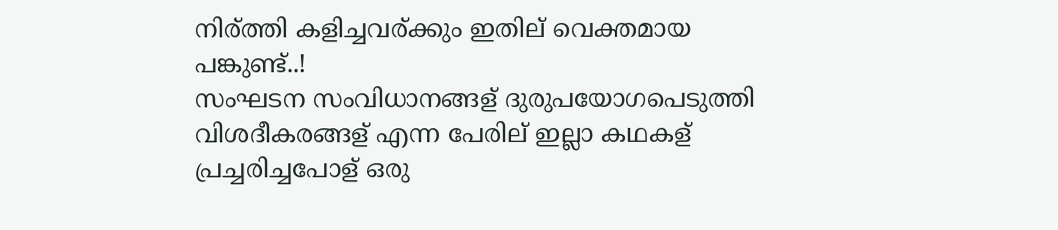നിര്ത്തി കളിച്ചവര്ക്കും ഇതില് വെക്തമായ പങ്കുണ്ട്..!
സംഘടന സംവിധാനങ്ങള് ദുരുപയോഗപെടുത്തി വിശദീകരങ്ങള് എന്ന പേരില് ഇല്ലാ കഥകള് പ്രച്ചരിച്ചപോള് ഒരു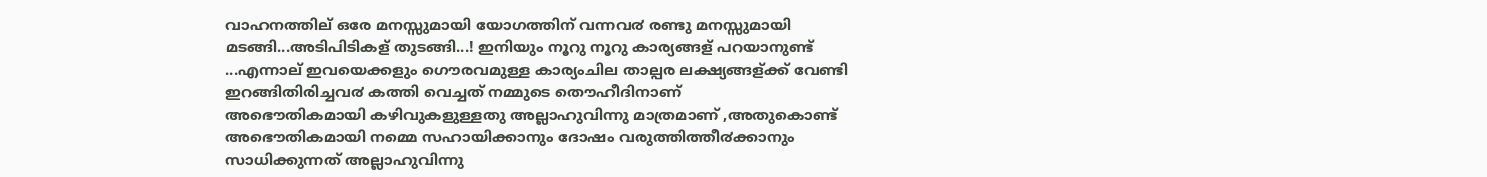വാഹനത്തില് ഒരേ മനസ്സുമായി യോഗത്തിന് വന്നവ൪ രണ്ടു മനസ്സുമായി മടങ്ങി...അടിപിടികള് തുടങ്ങി...! ഇനിയും നൂറു നൂറു കാര്യങ്ങള് പറയാനുണ്ട് ...എന്നാല് ഇവയെക്കളും ഗൌരവമുള്ള കാര്യംചില താല്പര ലക്ഷ്യങ്ങള്ക്ക് വേണ്ടി ഇറങ്ങിതിരിച്ചവ൪ കത്തി വെച്ചത് നമ്മുടെ തൌഹീദിനാണ്
അഭൌതികമായി കഴിവുകളുള്ളതു അല്ലാഹുവിന്നു മാത്രമാണ് ,അതുകൊണ്ട് അഭൌതികമായി നമ്മെ സഹായിക്കാനും ദോഷം വരുത്തിത്തീ൪ക്കാനും സാധിക്കുന്നത് അല്ലാഹുവിന്നു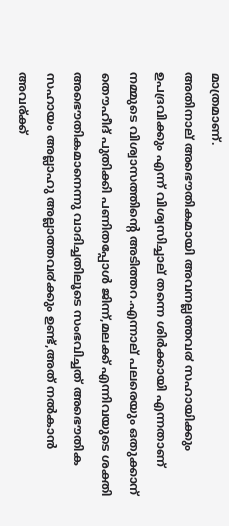മാത്രമാണ്.
അതിനാല് അഭൌതികമായി അവനല്ലത്തവ൪ സഹായിക്കും ഉപദ്രവിക്കും എന്ന് വിശ്വസിച്ചാല് തന്നെ ശിര്‍ക്കായി എന്നതാണ് നമ്മുടെ വിശ്വാസത്തിന്റെ അടിത്തറ.എന്നാല് പലരെയും ഒതുക്കാന് തൌഹീദ് പുതിക്കി പണിതപ്പോള്‍ ജിന്ന്,മലക്ക് എന്നിവയുടെ ശക്തി അഭൌതികമാനെന്നു വാദിച്ചതിലൂടെ സംഭവിച്ചത് അഭൌതിക സഹായം അല്ലാഹു അല്ലാത്തവ൪ക്കും ഉണ്ട്,അത് നല്‍കാന്‍ അവര്ക്ക്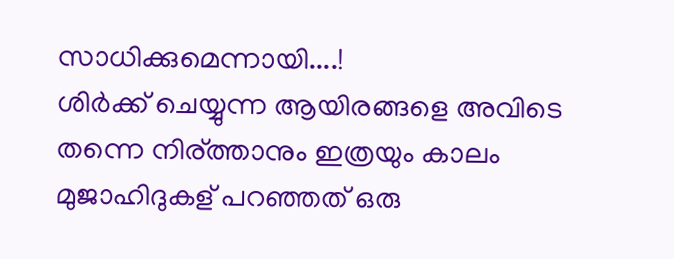സാധിക്കുമെന്നായി....!
ശിര്‍ക്ക് ചെയ്യുന്ന ആയിരങ്ങളെ അവിടെ തന്നെ നിര്ത്താനും ഇത്രയും കാലം മുജാഹിദുകള് പറഞ്ഞത് ഒരു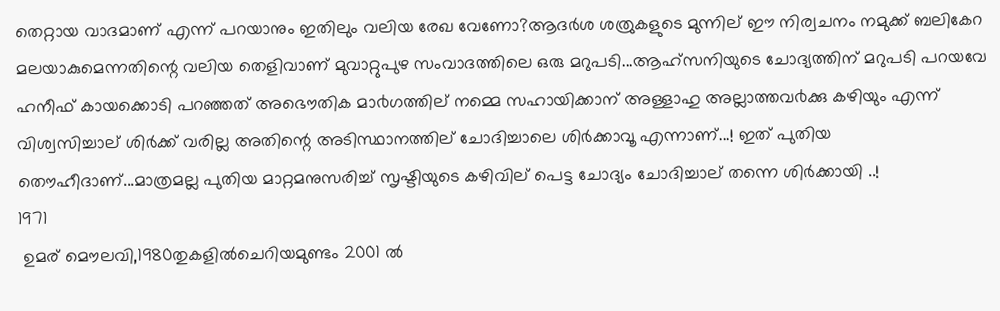തെറ്റായ വാദമാണ് എന്ന് പറയാനും ഇതിലും വലിയ രേഖ വേണോ?ആദര്‍ശ ശത്രുകളുടെ മുന്നില് ഈ നിര്വചനം നമുക്ക് ബലികേറ മലയാകുമെന്നതിന്റെ വലിയ തെളിവാണ് മുവാറ്റുപുഴ സംവാദത്തിലെ ഒരു മറുപടി...ആഹ്സനിയുടെ ചോദ്യത്തിന് മറുപടി പറയവേ ഹനീഫ് കായക്കൊടി പറഞ്ഞത് അഭൌതിക മാ൪ഗത്തില് നമ്മെ സഹായിക്കാന് അള്ളാഹു അല്ലാത്തവ൪ക്കു കഴിയും എന്ന് വിശ്വസിച്ചാല് ശിര്‍ക്ക് വരില്ല അതിന്റെ അടിസ്ഥാനത്തില് ചോദിച്ചാലെ ശിര്‍ക്കാവൂ എന്നാണ്...! ഇത് പുതിയ തൌഹീദാണ്...മാത്രമല്ല പുതിയ മാറ്റമനുസരിച്ച് സൃഷ്ടിയുടെ കഴിവില് പെട്ട ചോദ്യം ചോദിച്ചാല് തന്നെ ശിര്‍ക്കായി ..!
1971
 ഉമര് മൌലവി,1980തുകളില്‍ചെറിയമുണ്ടം 2001 ല്‍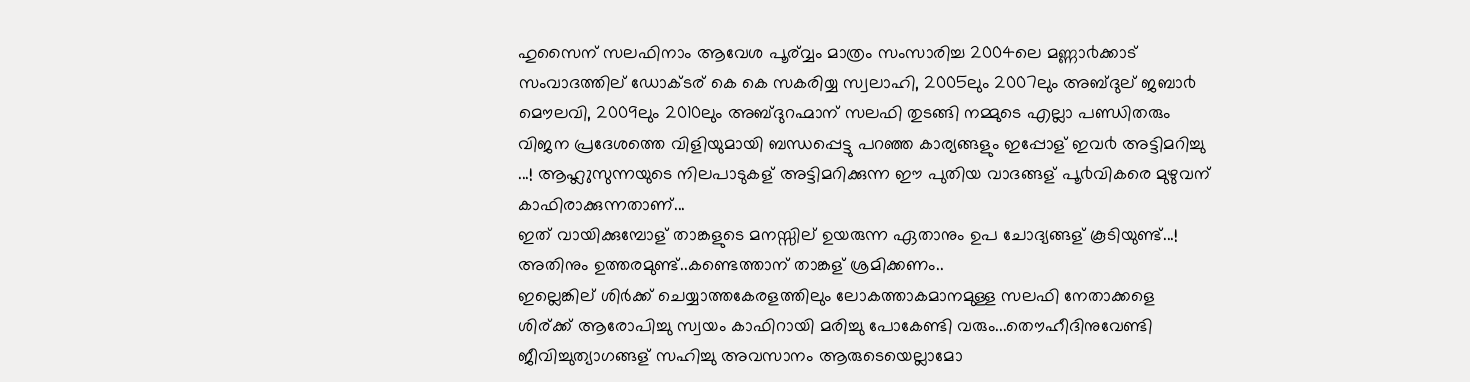ഹുസൈന് സലഫിനാം ആവേശ പൂര്വ്വം മാത്രം സംസാരിച്ച 2004ലെ മണ്ണാ൪ക്കാട് സംവാദത്തില് ഡോക്ടര് കെ കെ സകരിയ്യ സ്വലാഹി, 2005ലും 2007ലും അബ്ദുല് ജബാ൪ മൌലവി, 2009ലും 2010ലും അബ്ദുറഹ്മാന് സലഫി തുടങ്ങി നമ്മുടെ എല്ലാ പണ്ഡിതരും വിജന പ്രദേശത്തെ വിളിയുമായി ബന്ധപ്പെട്ടു പറഞ്ഞ കാര്യങ്ങളും ഇപ്പോള് ഇവ൪ അട്ടിമറിച്ചു ...! ആഹ്ലുസുന്നയുടെ നിലപാടുകള് അട്ടിമറിക്കുന്ന ഈ പുതിയ വാദങ്ങള് പൂ൪വികരെ മുഴുവന് കാഫിരാക്കുന്നതാണ്...
ഇത് വായിക്കുമ്പോള് താങ്കളുടെ മനസ്സില് ഉയരുന്ന ഏതാനും ഉപ ചോദ്യങ്ങള് കൂടിയുണ്ട്...! അതിനും ഉത്തരമുണ്ട്..കണ്ടെത്താന് താങ്കള് ശ്രമിക്കണം..
ഇല്ലെങ്കില് ശിര്‍ക്ക് ചെയ്യാത്തകേരളത്തിലും ലോകത്താകമാനമുള്ള സലഫി നേതാക്കളെ ശിര്ക്ക് ആരോപിച്ചു സ്വയം കാഫിറായി മരിച്ചു പോകേണ്ടി വരും...തൌഹീദിനുവേണ്ടി ജീവിച്ചുത്യാഗങ്ങള് സഹിച്ചു അവസാനം ആരുടെയെല്ലാമോ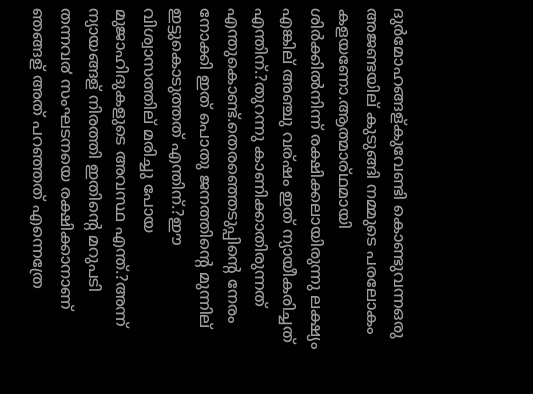ദുര്‍മോഹങ്ങള്കുവേണ്ടി കൊണ്ടുവന്നഒരു അജണ്ടയില് കുടുങ്ങി നമ്മുടെ പരലോകം കളയണോ.ആത്മാര്ഥമായി ശിര്‍ക്കില്‍നിന്ന് രക്ഷിക്കലായിരുന്നു ലക്ഷ്യം എങ്കില് അഞ്ചു വര്ഷം ഇത് ന്യായീകരിച്ചത് എന്തിന്.?തുറന്നു കാണിക്കാതിരുന്നത് എന്തുകൊണ്ട്.തെരഞ്ഞെടുപ്പിന്റെ നേരം നോക്കി ഇത് പൊതു ജനത്തിന്റെ മുന്നില് ഇട്ടുകൊടുത്തത് എന്തിന്.?ഈ വിശ്വാസത്തില് മരിച്ചു പോയ മുജാഹിദുകളുടെ അവസ്ഥ എന്ത്.?അന്ന് ന്യായങ്ങള് നിരത്തി ഇതിന്റെ മറുപടി തന്നവ൪ സംഘടനയെ രക്ഷിക്കാനാണ് ഞങ്ങള് അത് പറഞ്ഞത് എന്നെത്രേ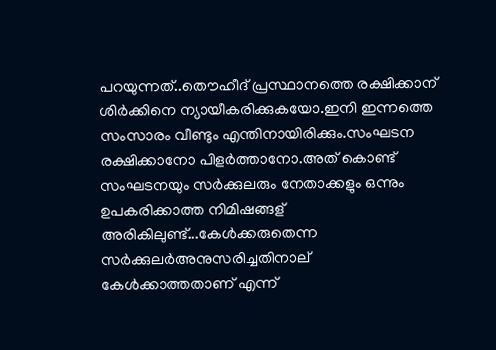പറയുന്നത്..തൌഹീദ് പ്രസ്ഥാനത്തെ രക്ഷിക്കാന് ശിര്‍ക്കിനെ ന്യായീകരിക്കുകയോ.ഇനി ഇന്നത്തെ സംസാരം വീണ്ടും എന്തിനായിരിക്കും.സംഘടന രക്ഷിക്കാനോ പിളര്‍ത്താനോ.അത് കൊണ്ട് സംഘടനയും സര്‍ക്കുലരും നേതാക്കളും ഒന്നും ഉപകരിക്കാത്ത നിമിഷങ്ങള് അരികിലുണ്ട്...കേള്‍ക്കരുതെന്ന സര്‍ക്കുലര്‍അനുസരിച്ചതിനാല് കേള്‍ക്കാത്തതാണ് എന്ന്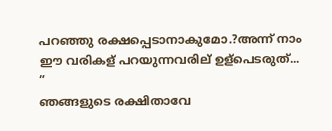പറഞ്ഞു രക്ഷപ്പെടാനാകുമോ.?അന്ന് നാം ഈ വരികള് പറയുന്നവരില് ഉള്പെടരുത്...
”
ഞങ്ങളുടെ രക്ഷിതാവേ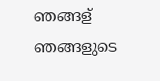ഞങ്ങള് ഞങ്ങളുടെ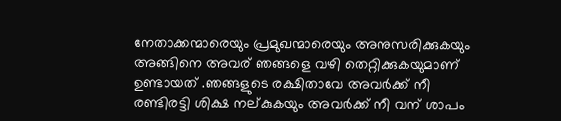നേതാക്കന്മാരെയും പ്രമുഖന്മാരെയും അനുസരിക്കുകയും അങ്ങിനെ അവര് ഞങ്ങളെ വഴി തെറ്റിക്കുകയുമാണ് ഉണ്ടായത് .ഞങ്ങളുടെ രക്ഷിതാവേ അവര്‍ക്ക് നീ രണ്ടിരട്ടി ശിക്ഷ നല്കുകയും അവര്‍ക്ക് നീ വന് ശാപം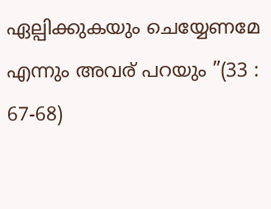ഏല്പിക്കുകയും ചെയ്യേണമേ എന്നും അവര് പറയും ”(33 : 67-68)